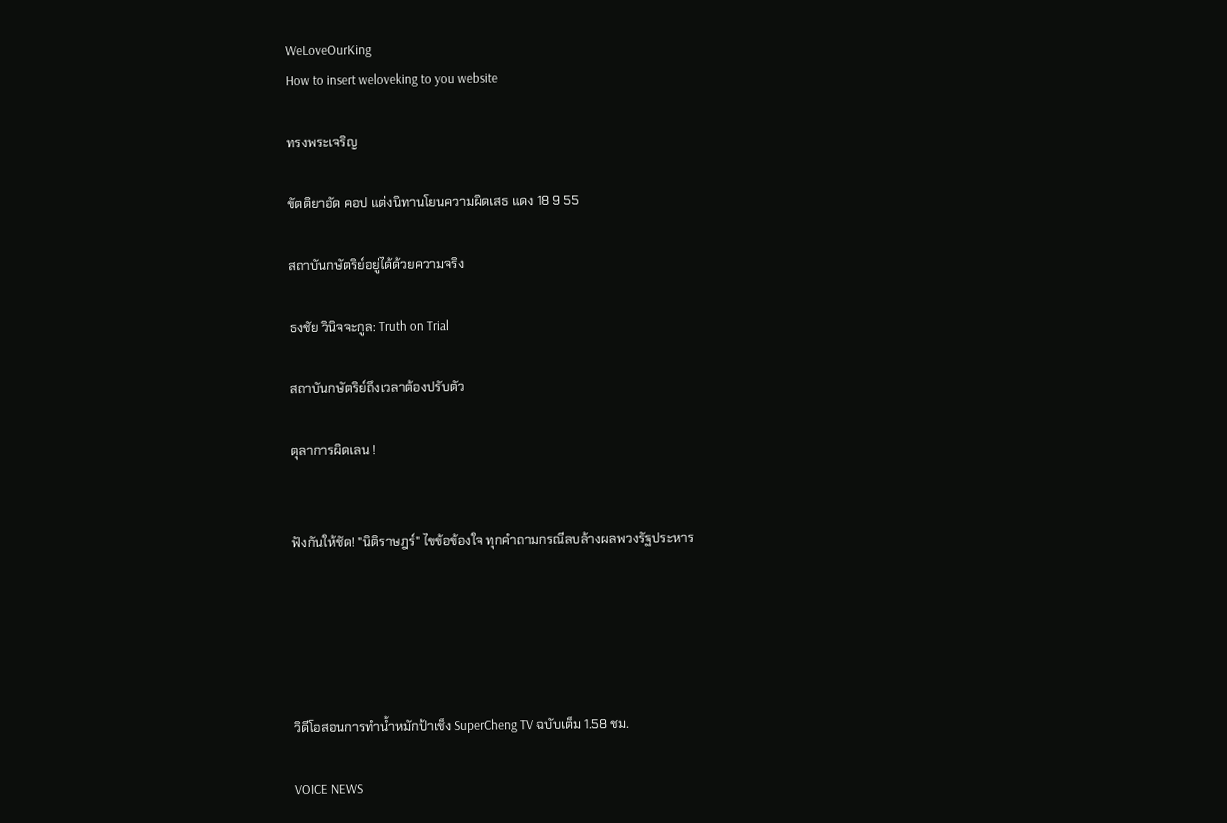WeLoveOurKing
How to insert weloveking to you website

ทรงพระเจริญ

ขัตติยาอัด คอป แต่งนิทานโยนความผิดเสธ แดง 18 9 55

สถาบันกษัตริย์อยู่ได้ด้วยความจริง

ธงชัย วินิจจะกูล: Truth on Trial

สถาบันกษัตริย์ถึงเวลาต้องปรับตัว

ตุลาการผิดเลน !


ฟังกันให้ชัด! "นิติราษฎร์" ไขข้อข้องใจ ทุกคำถามกรณีลบล้างผลพวงรัฐประหาร





วิดีโอสอนการทำน้ำหมักป้าเช็ง SuperCheng TV ฉบับเต็ม 1.58 ชม.

VOICE NEWS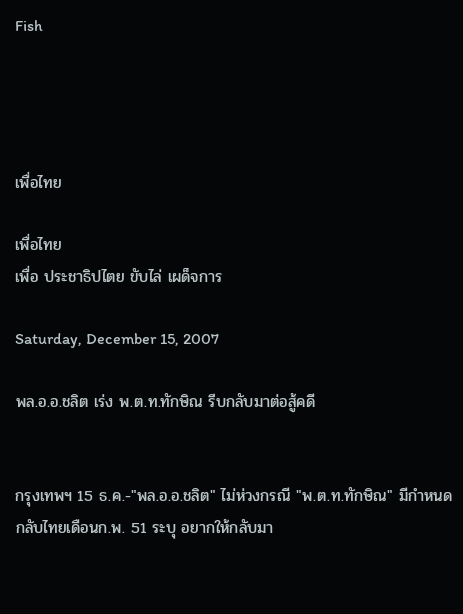Fish




เพื่อไทย

เพื่อไทย
เพื่อ ประชาธิปไตย ขับไล่ เผด็จการ

Saturday, December 15, 2007

พล.อ.อ.ชลิต เร่ง พ.ต.ท.ทักษิณ รีบกลับมาต่อสู้คดี


กรุงเทพฯ 15 ธ.ค.-"พล.อ.อ.ชลิต" ไม่ห่วงกรณี "พ.ต.ท.ทักษิณ" มีกำหนดกลับไทยเดือนก.พ. 51 ระบุ อยากให้กลับมา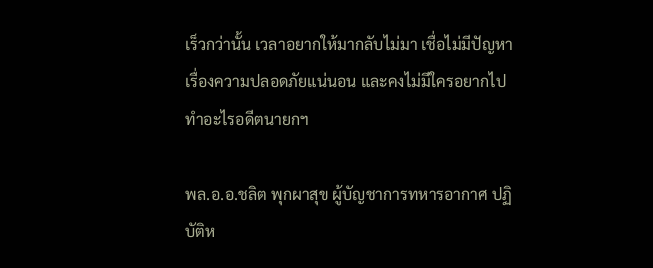เร็วกว่านั้น เวลาอยากให้มากลับไม่มา เชื่อไม่มีปัญหาเรื่องความปลอดภัยแน่นอน และคงไม่มีใครอยากไปทำอะไรอดีตนายกฯ

พล.อ.อ.ชลิต พุกผาสุข ผู้บัญชาการทหารอากาศ ปฏิบัติห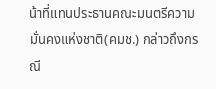น้าที่แทนประธานคณะมนตรีความมั่นคงแห่งชาติ(คมช.) กล่าวถึงกรณี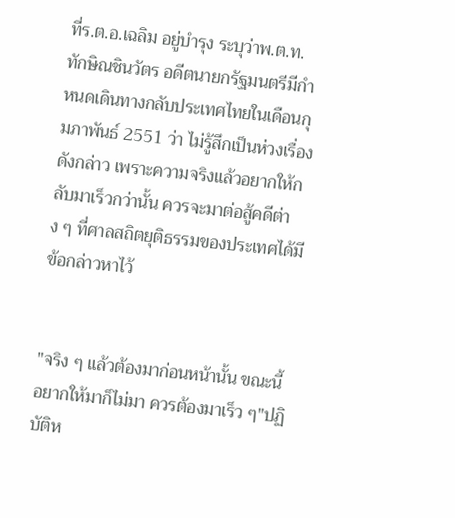ที่ร.ต.อ.เฉลิม อยู่บำรุง ระบุว่าพ.ต.ท.ทักษิณชินวัตร อดีตนายกรัฐมนตรีมีกำหนดเดินทางกลับประเทศไทยในเดือนกุมภาพันธ์ 2551 ว่า ไม่รู้สึกเป็นห่วงเรื่องดังกล่าว เพราะความจริงแล้วอยากให้กลับมาเร็วกว่านั้น ควรจะมาต่อสู้คดีต่าง ๆ ที่ศาลสถิตยุติธรรมของประเทศได้มีข้อกล่าวหาไว้


"จริง ๆ แล้วต้องมาก่อนหน้านั้น ขณะนี้อยากให้มาก็ไม่มา ควรต้องมาเร็ว ๆ"ปฏิบัติห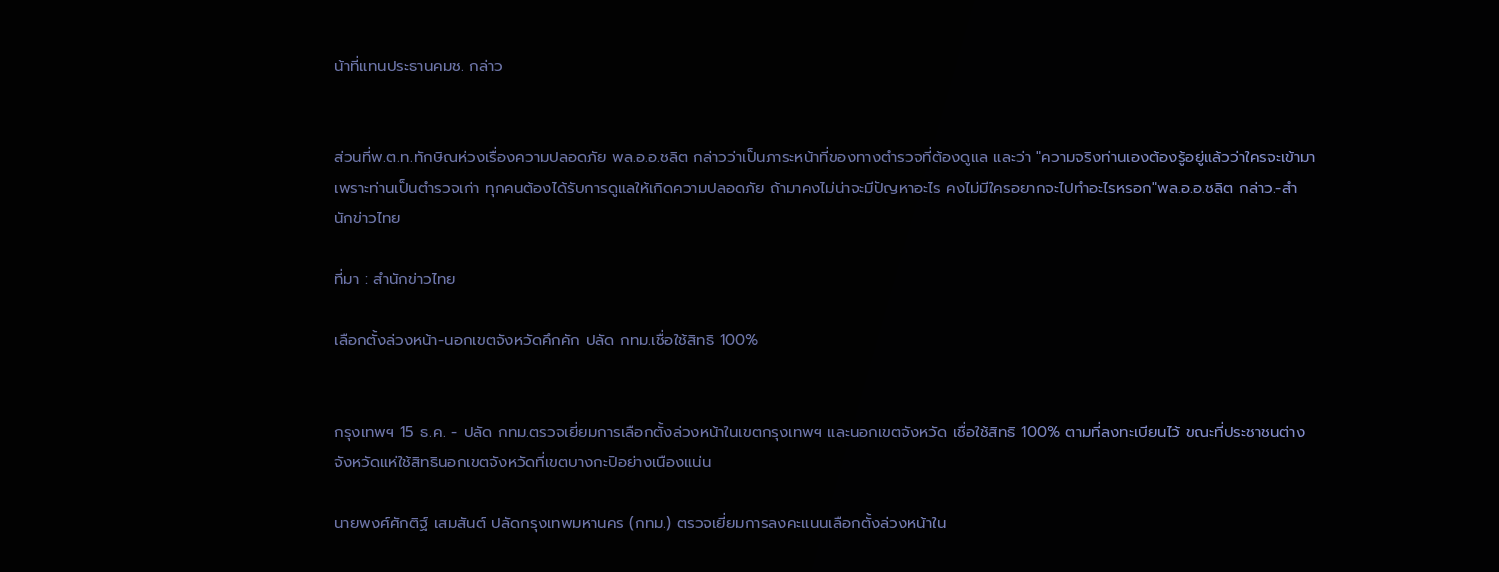น้าที่แทนประธานคมช. กล่าว


ส่วนที่พ.ต.ท.ทักษิณห่วงเรื่องความปลอดภัย พล.อ.อ.ชลิต กล่าวว่าเป็นภาระหน้าที่ของทางตำรวจที่ต้องดูแล และว่า "ความจริงท่านเองต้องรู้อยู่แล้วว่าใครจะเข้ามา เพราะท่านเป็นตำรวจเก่า ทุกคนต้องได้รับการดูแลให้เกิดความปลอดภัย ถ้ามาคงไม่น่าจะมีปัญหาอะไร คงไม่มีใครอยากจะไปทำอะไรหรอก"พล.อ.อ.ชลิต กล่าว.-สำนักข่าวไทย

ที่มา : สำนักข่าวไทย

เลือกตั้งล่วงหน้า-นอกเขตจังหวัดคึกคัก ปลัด กทม.เชื่อใช้สิทธิ 100%


กรุงเทพฯ 15 ธ.ค. - ปลัด กทม.ตรวจเยี่ยมการเลือกตั้งล่วงหน้าในเขตกรุงเทพฯ และนอกเขตจังหวัด เชื่อใช้สิทธิ 100% ตามที่ลงทะเบียนไว้ ขณะที่ประชาชนต่างจังหวัดแห่ใช้สิทธินอกเขตจังหวัดที่เขตบางกะปิอย่างเนืองแน่น

นายพงศ์ศักติฐ์ เสมสันต์ ปลัดกรุงเทพมหานคร (กทม.) ตรวจเยี่ยมการลงคะแนนเลือกตั้งล่วงหน้าใน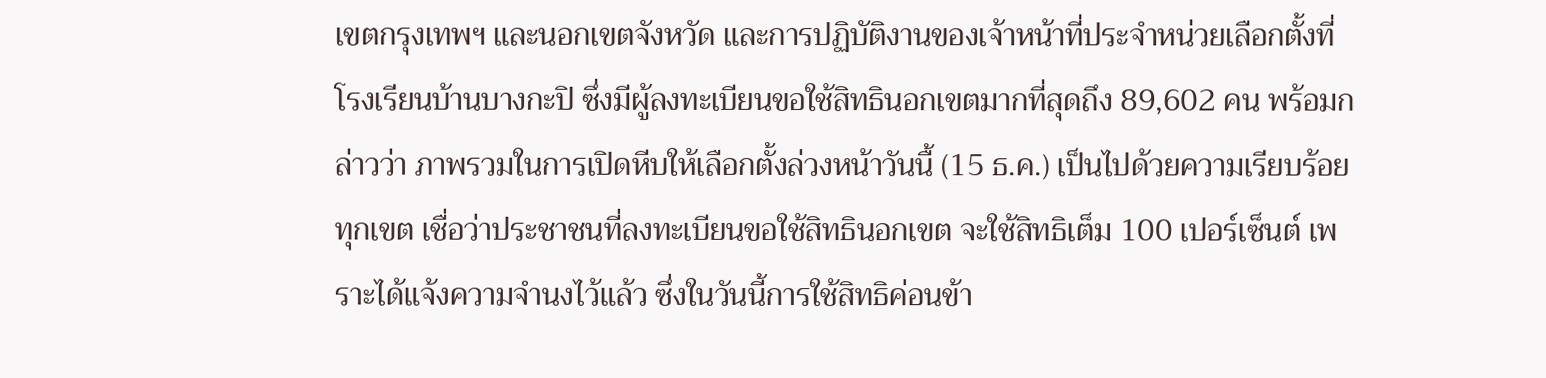เขตกรุงเทพฯ และนอกเขตจังหวัด และการปฏิบัติงานของเจ้าหน้าที่ประจำหน่วยเลือกตั้งที่โรงเรียนบ้านบางกะปิ ซึ่งมีผู้ลงทะเบียนขอใช้สิทธินอกเขตมากที่สุดถึง 89,602 คน พร้อมกล่าวว่า ภาพรวมในการเปิดหีบให้เลือกตั้งล่วงหน้าวันนื้ (15 ธ.ค.) เป็นไปด้วยความเรียบร้อยทุกเขต เชื่อว่าประชาชนที่ลงทะเบียนขอใช้สิทธินอกเขต จะใช้สิทธิเต็ม 100 เปอร์เซ็นต์ เพราะได้แจ้งความจำนงไว้แล้ว ซึ่งในวันนี้การใช้สิทธิค่อนข้า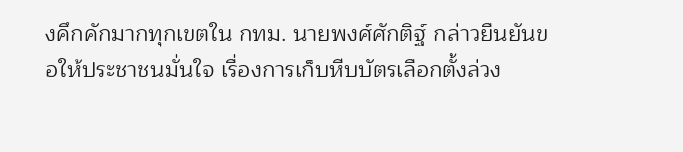งคึกคักมากทุกเขตใน กทม. นายพงศ์ศักติฐ์ กล่าวยืนยันขอให้ประชาชนมั่นใจ เรื่องการเก็บหีบบัตรเลือกตั้งล่วง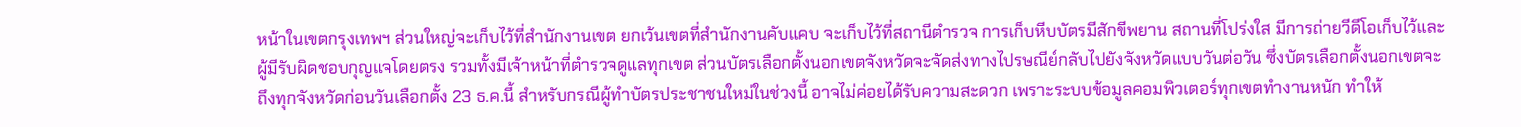หน้าในเขตกรุงเทพฯ ส่วนใหญ่จะเก็บไว้ที่สำนักงานเขต ยกเว้นเขตที่สำนักงานคับแคบ จะเก็บไว้ที่สถานีตำรวจ การเก็บหีบบัตรมีสักขีพยาน สถานที่โปร่งใส มีการถ่ายวีดีโอเก็บไว้และผู้มีรับผิดชอบกุญแจโดยตรง รวมทั้งมีเจ้าหน้าที่ตำรวจดูแลทุกเขต ส่วนบัตรเลือกตั้งนอกเขตจังหวัดจะจัดส่งทางไปรษณีย์กลับไปยังจังหวัดแบบวันต่อวัน ซึ่งบัตรเลือกตั้งนอกเขตจะถึงทุกจังหวัดก่อนวันเลือกตั้ง 23 ธ.ค.นี้ สำหรับกรณีผู้ทำบัตรประชาชนใหม่ในช่วงนี้ อาจไม่ค่อยได้รับความสะดวก เพราะระบบข้อมูลคอมพิวเตอร์ทุกเขตทำงานหนัก ทำให้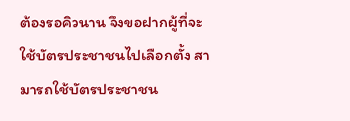ต้องรอคิวนาน จึงขอฝากผู้ที่จะใช้บัตรประชาชนไปเลือกตั้ง สามารถใช้บัตรประชาชน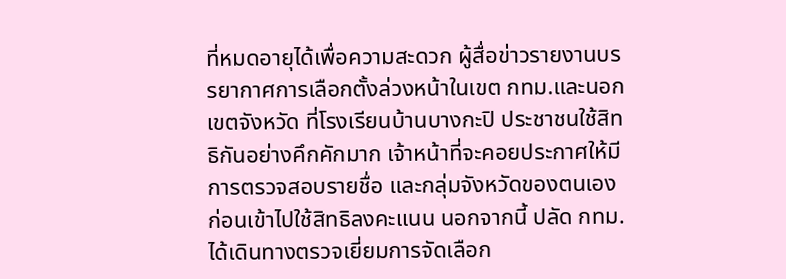ที่หมดอายุได้เพื่อความสะดวก ผู้สื่อข่าวรายงานบรรยากาศการเลือกตั้งล่วงหน้าในเขต กทม.และนอกเขตจังหวัด ที่โรงเรียนบ้านบางกะปิ ประชาชนใช้สิทธิกันอย่างคึกคักมาก เจ้าหน้าที่จะคอยประกาศให้มีการตรวจสอบรายชื่อ และกลุ่มจังหวัดของตนเองก่อนเข้าไปใช้สิทธิลงคะแนน นอกจากนี้ ปลัด กทม.ได้เดินทางตรวจเยี่ยมการจัดเลือก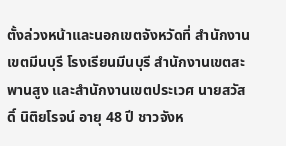ตั้งล่วงหน้าและนอกเขตจังหวัดที่ สำนักงานเขตมีนบุรี โรงเรียนมีนบุรี สำนักงานเขตสะพานสูง และสำนักงานเขตประเวศ นายสวัสดิ์ นิติยโรจน์ อายุ 48 ปี ชาวจังห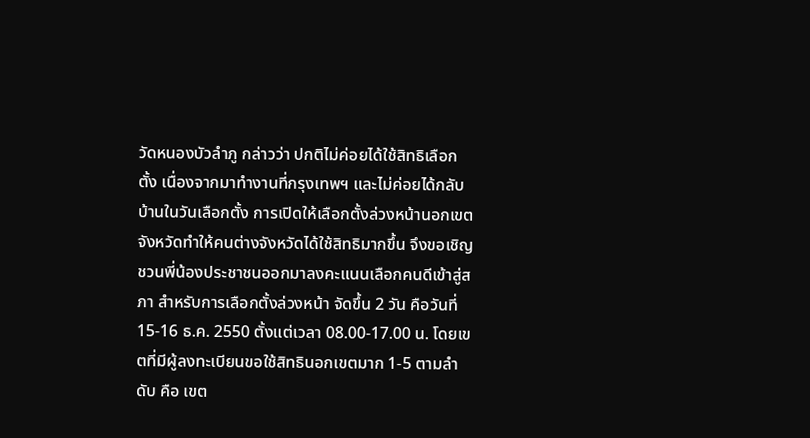วัดหนองบัวลำภู กล่าวว่า ปกติไม่ค่อยได้ใช้สิทธิเลือกตั้ง เนื่องจากมาทำงานที่กรุงเทพฯ และไม่ค่อยได้กลับบ้านในวันเลือกตั้ง การเปิดให้เลือกตั้งล่วงหน้านอกเขตจังหวัดทำให้คนต่างจังหวัดได้ใช้สิทธิมากขึ้น จึงขอเชิญชวนพี่น้องประชาชนออกมาลงคะแนนเลือกคนดีเข้าสู่สภา สำหรับการเลือกตั้งล่วงหน้า จัดขึ้น 2 วัน คือวันที่ 15-16 ธ.ค. 2550 ตั้งแต่เวลา 08.00-17.00 น. โดยเขตที่มีผู้ลงทะเบียนขอใช้สิทธินอกเขตมาก 1-5 ตามลำดับ คือ เขต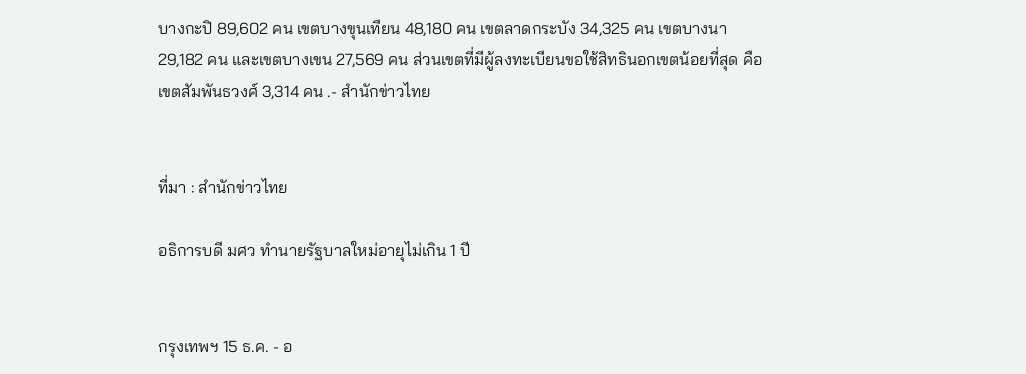บางกะปิ 89,602 คน เขตบางขุนเทียน 48,180 คน เขตลาดกระบัง 34,325 คน เขตบางนา 29,182 คน และเขตบางเขน 27,569 คน ส่วนเขตที่มีผู้ลงทะเบียนขอใช้สิทธินอกเขตน้อยที่สุด คือ เขตสัมพันธวงศ์ 3,314 คน .- สำนักข่าวไทย


ที่มา : สำนักข่าวไทย

อธิการบดี มศว ทำนายรัฐบาลใหม่อายุไม่เกิน 1 ปี


กรุงเทพฯ 15 ธ.ค. - อ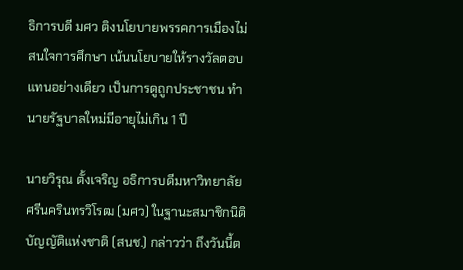ธิการบดี มศว ติงนโยบายพรรคการเมืองไม่สนใจการศึกษา เน้นนโยบายให้รางวัลตอบแทนอย่างเดียว เป็นการดูถูกประชาชน ทำนายรัฐบาลใหม่มีอายุไม่เกิน 1 ปี

นายวิรุณ ตั้งเจริญ อธิการบดีมหาวิทยาลัยศรีนครินทรวิโรฒ (มศว) ในฐานะสมาชิกนิติบัญญัติแห่งชาติ (สนช.) กล่าวว่า ถึงวันนี้ต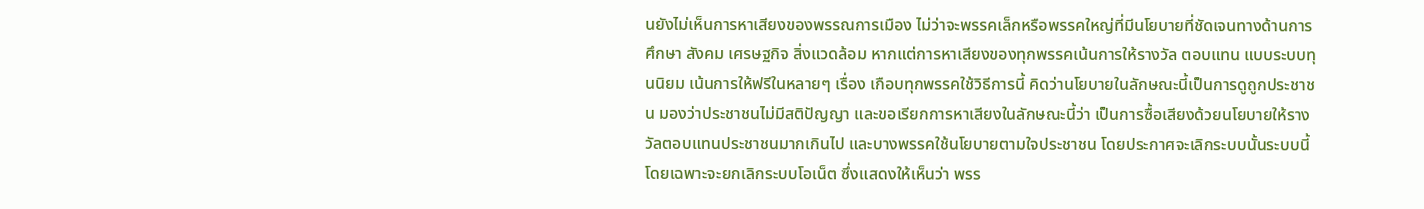นยังไม่เห็นการหาเสียงของพรรณการเมือง ไม่ว่าจะพรรคเล็กหรือพรรคใหญ่ที่มีนโยบายที่ชัดเจนทางด้านการศึกษา สังคม เศรษฐกิจ สิ่งแวดล้อม หากแต่การหาเสียงของทุกพรรคเน้นการให้รางวัล ตอบแทน แบบระบบทุนนิยม เน้นการให้ฟรีในหลายๆ เรื่อง เกือบทุกพรรคใช้วิธีการนี้ คิดว่านโยบายในลักษณะนี้เป็นการดูถูกประชาชน มองว่าประชาชนไม่มีสติปัญญา และขอเรียกการหาเสียงในลักษณะนี้ว่า เป็นการซื้อเสียงด้วยนโยบายให้รางวัลตอบแทนประชาชนมากเกินไป และบางพรรคใช้นโยบายตามใจประชาชน โดยประกาศจะเลิกระบบนั้นระบบนี้ โดยเฉพาะจะยกเลิกระบบโอเน็ต ซึ่งแสดงให้เห็นว่า พรร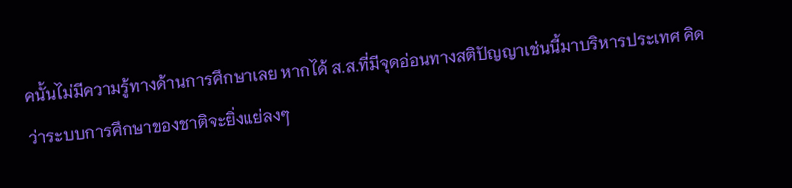คนั้นไม่มีความรู้ทางด้านการศึกษาเลย หากได้ ส.ส.ที่มีจุดอ่อนทางสติปัญญาเช่นนี้มาบริหารประเทศ คิดว่าระบบการศึกษาของชาติจะยิ่งแย่ลงๆ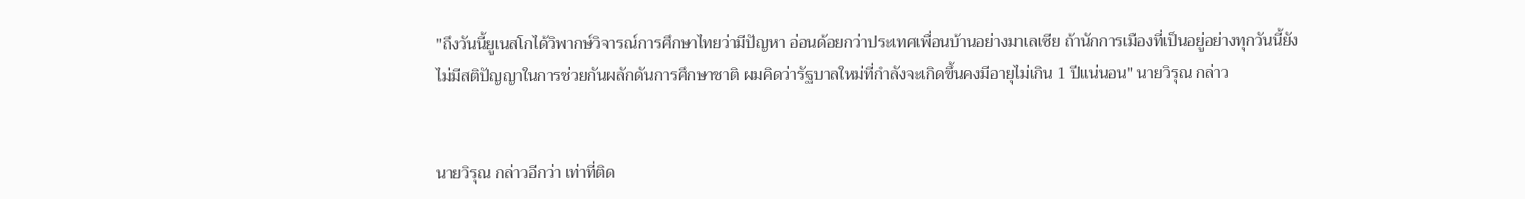"ถึงวันนี้ยูเนสโกได้วิพากษ์วิจารณ์การศึกษาไทยว่ามีปัญหา อ่อนด้อยกว่าประเทศเพื่อนบ้านอย่างมาเลเซีย ถ้านักการเมืองที่เป็นอยู่อย่างทุกวันนี้ยังไม่มีสติปัญญาในการช่วยกันผลักดันการศึกษาชาติ ผมคิดว่ารัฐบาลใหม่ที่กำลังจะเกิดขึ้นคงมีอายุไม่เกิน 1 ปีแน่นอน" นายวิรุณ กล่าว


นายวิรุณ กล่าวอีกว่า เท่าที่ติด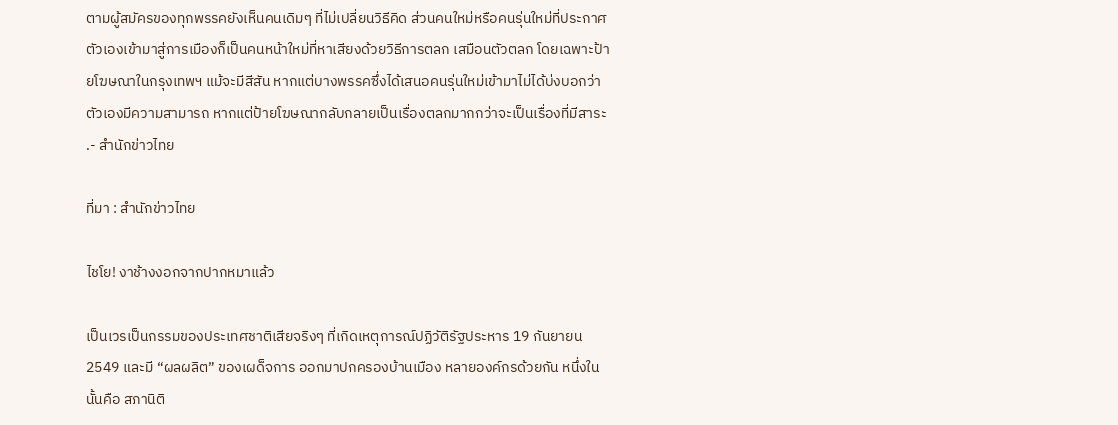ตามผู้สมัครของทุกพรรคยังเห็นคนเดิมๆ ที่ไม่เปลี่ยนวิธีคิด ส่วนคนใหม่หรือคนรุ่นใหม่ที่ประกาศตัวเองเข้ามาสู่การเมืองก็เป็นคนหน้าใหม่ที่หาเสียงด้วยวิธีการตลก เสมือนตัวตลก โดยเฉพาะป้ายโฆษณาในกรุงเทพฯ แม้จะมีสีสัน หากแต่บางพรรคซึ่งได้เสนอคนรุ่นใหม่เข้ามาไม่ได้บ่งบอกว่าตัวเองมีความสามารถ หากแต่ป้ายโฆษณากลับกลายเป็นเรื่องตลกมากกว่าจะเป็นเรื่องที่มีสาระ .- สำนักข่าวไทย

ที่มา : สำนักข่าวไทย

ไชโย! งาช้างงอกจากปากหมาแล้ว

เป็นเวรเป็นกรรมของประเทศชาติเสียจริงๆ ที่เกิดเหตุการณ์ปฏิวัติรัฐประหาร 19 กันยายน 2549 และมี “ผลผลิต” ของเผด็จการ ออกมาปกครองบ้านเมือง หลายองค์กรด้วยกัน หนึ่งในนั้นคือ สภานิติ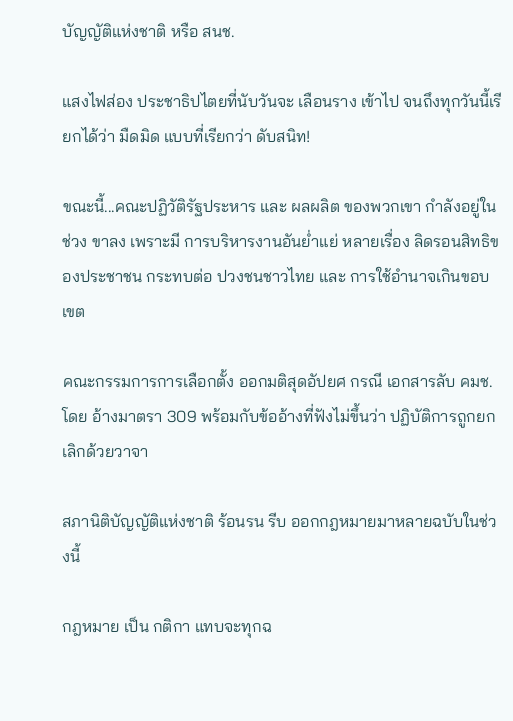บัญญัติแห่งชาติ หรือ สนช.

แสงไฟส่อง ประชาธิปไตยที่นับวันจะ เลือนราง เข้าไป จนถึงทุกวันนี้เรียกได้ว่า มืดมิด แบบที่เรียกว่า ดับสนิท!

ขณะนี้...คณะปฏิวัติรัฐประหาร และ ผลผลิต ของพวกเขา กำลังอยู่ในช่วง ขาลง เพราะมี การบริหารงานอันย่ำแย่ หลายเรื่อง ลิดรอนสิทธิของประชาชน กระทบต่อ ปวงชนชาวไทย และ การใช้อำนาจเกินขอบเขต

คณะกรรมการการเลือกตั้ง ออกมติสุดอัปยศ กรณี เอกสารลับ คมช. โดย อ้างมาตรา 309 พร้อมกับข้ออ้างที่ฟังไม่ขึ้นว่า ปฏิบัติการถูกยกเลิกด้วยวาจา

สภานิติบัญญัติแห่งชาติ ร้อนรน รีบ ออกกฎหมายมาหลายฉบับในช่วงนี้

กฎหมาย เป็น กติกา แทบจะทุกฉ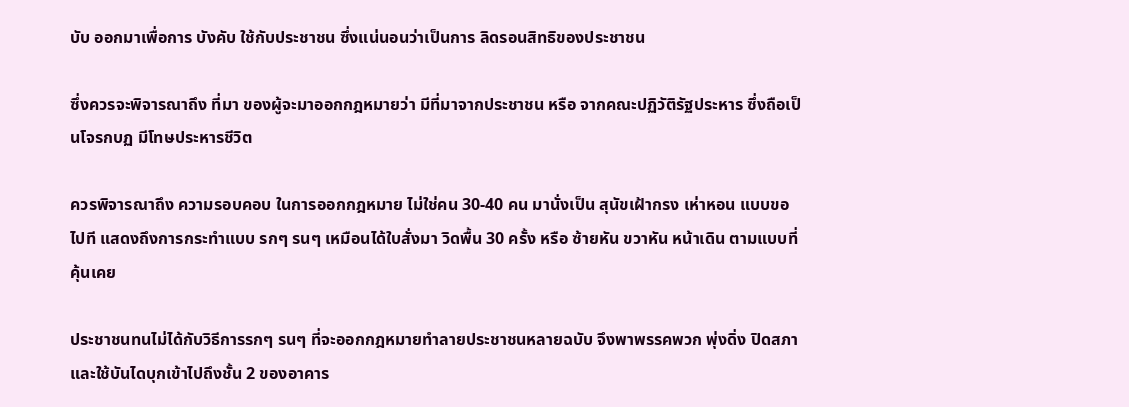บับ ออกมาเพื่อการ บังคับ ใช้กับประชาชน ซึ่งแน่นอนว่าเป็นการ ลิดรอนสิทธิของประชาชน

ซึ่งควรจะพิจารณาถึง ที่มา ของผู้จะมาออกกฎหมายว่า มีที่มาจากประชาชน หรือ จากคณะปฏิวัติรัฐประหาร ซึ่งถือเป็นโจรกบฏ มีโทษประหารชีวิต

ควรพิจารณาถึง ความรอบคอบ ในการออกกฎหมาย ไม่ใช่คน 30-40 คน มานั่งเป็น สุนัขเฝ้ากรง เห่าหอน แบบขอไปที แสดงถึงการกระทำแบบ รกๆ รนๆ เหมือนได้ใบสั่งมา วิดพื้น 30 ครั้ง หรือ ซ้ายหัน ขวาหัน หน้าเดิน ตามแบบที่คุ้นเคย

ประชาชนทนไม่ได้กับวิธีการรกๆ รนๆ ที่จะออกกฎหมายทำลายประชาชนหลายฉบับ จึงพาพรรคพวก พุ่งดิ่ง ปิดสภา และใช้บันไดบุกเข้าไปถึงชั้น 2 ของอาคาร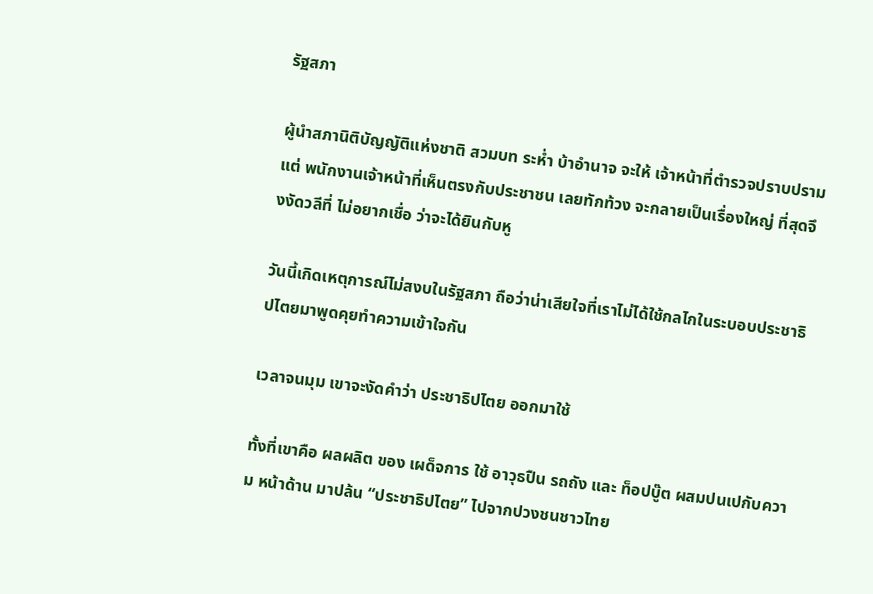รัฐสภา

ผู้นำสภานิติบัญญัติแห่งชาติ สวมบท ระห่ำ บ้าอำนาจ จะให้ เจ้าหน้าที่ตำรวจปราบปราม แต่ พนักงานเจ้าหน้าที่เห็นตรงกับประชาชน เลยทักท้วง จะกลายเป็นเรื่องใหญ่ ที่สุดจึงงัดวลีที่ ไม่อยากเชื่อ ว่าจะได้ยินกับหู

วันนี้เกิดเหตุการณ์ไม่สงบในรัฐสภา ถือว่าน่าเสียใจที่เราไม่ได้ใช้กลไกในระบอบประชาธิปไตยมาพูดคุยทำความเข้าใจกัน

เวลาจนมุม เขาจะงัดคำว่า ประชาธิปไตย ออกมาใช้

ทั้งที่เขาคือ ผลผลิต ของ เผด็จการ ใช้ อาวุธปืน รถถัง และ ท็อปบู๊ต ผสมปนเปกับความ หน้าด้าน มาปล้น “ประชาธิปไตย” ไปจากปวงชนชาวไทย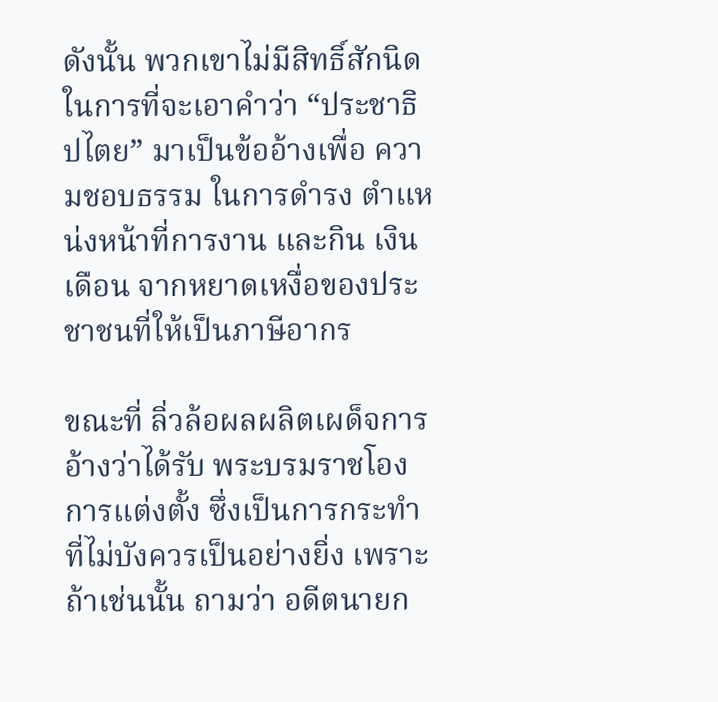ดังนั้น พวกเขาไม่มีสิทธิ์สักนิด ในการที่จะเอาคำว่า “ประชาธิปไตย” มาเป็นข้ออ้างเพื่อ ความชอบธรรม ในการดำรง ตำแหน่งหน้าที่การงาน และกิน เงินเดือน จากหยาดเหงื่อของประชาชนที่ให้เป็นภาษีอากร

ขณะที่ ลิ่วล้อผลผลิตเผด็จการ อ้างว่าได้รับ พระบรมราชโองการแต่งตั้ง ซึ่งเป็นการกระทำที่ไม่บังควรเป็นอย่างยิ่ง เพราะถ้าเช่นนั้น ถามว่า อดีตนายก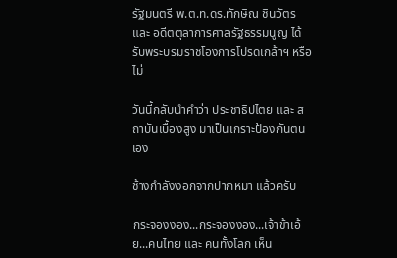รัฐมนตรี พ.ต.ท.ดร.ทักษิณ ชินวัตร และ อดีตตุลาการศาลรัฐธรรมนูญ ได้รับพระบรมราชโองการโปรดเกล้าฯ หรือไม่

วันนี้กลับนำคำว่า ประชาธิปไตย และ สถาบันเบื้องสูง มาเป็นเกราะป้องกันตนเอง

ช้างกำลังงอกจากปากหมา แล้วครับ

กระจองงอง...กระจองงอง...เจ้าข้าเอ้ย...คนไทย และ คนทั้งโลก เห็น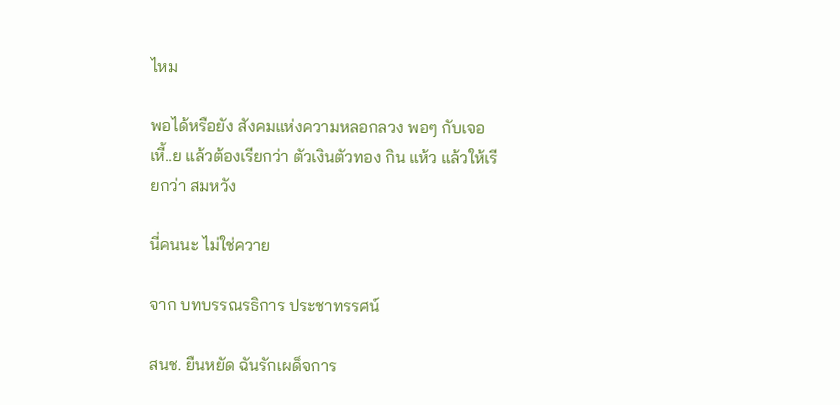ไหม

พอได้หรือยัง สังคมแห่งความหลอกลวง พอๆ กับเจอ เหี้..ย แล้วต้องเรียกว่า ตัวเงินตัวทอง กิน แห้ว แล้วให้เรียกว่า สมหวัง

นี่คนนะ ไม่ใช่ควาย

จาก บทบรรณรธิการ ประชาทรรศน์

สนช. ยืนหยัด ฉันรักเผด็จการ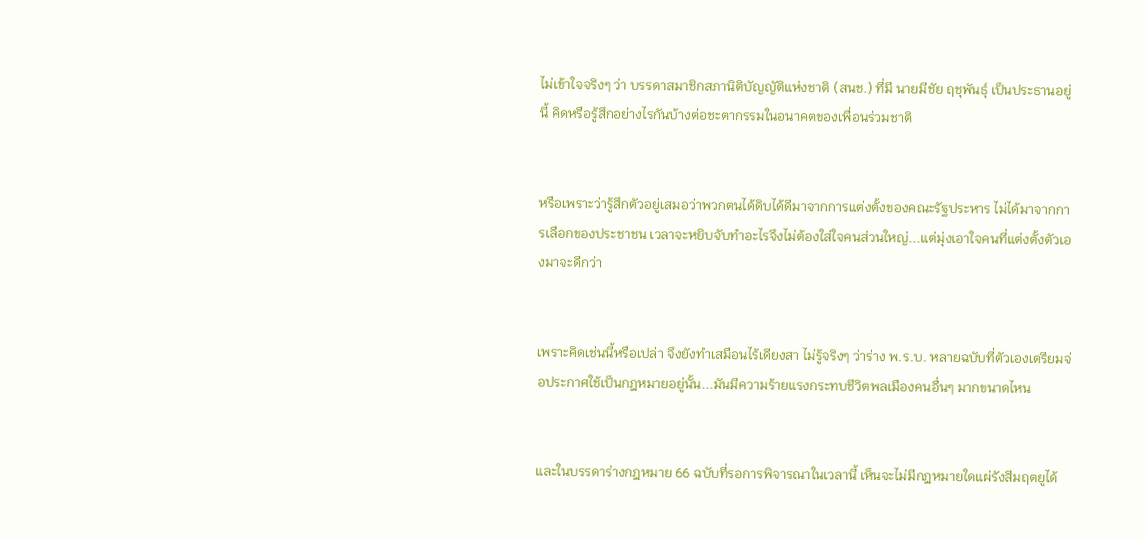ไม่เข้าใจจริงๆ ว่า บรรดาสมาชิกสภานิติบัญญัติแห่งชาติ (สนช.) ที่มี นายมีชัย ฤชุพันธุ์ เป็นประธานอยู่นี้ คิดหรือรู้สึกอย่างไรกันบ้างต่อชะตากรรมในอนาคตของเพื่อนร่วมชาติ


หรือเพราะว่ารู้สึกตัวอยู่เสมอว่าพวกตนได้ดิบได้ดีมาจากการแต่งตั้งของคณะรัฐประหาร ไม่ได้มาจากการเลือกของประชาชน เวลาจะหยิบจับทำอะไรจึงไม่ต้องใส่ใจคนส่วนใหญ่...แต่มุ่งเอาใจคนที่แต่งตั้งตัวเองมาจะดีกว่า


เพราะคิดเช่นนี้หรือเปล่า จึงยังทำเสมือนไร้เดียงสา ไม่รู้จริงๆ ว่าร่าง พ.ร.บ. หลายฉบับที่ตัวเองเตรียมจ่อประกาศใช้เป็นกฎหมายอยู่นั้น...มันมีความร้ายแรงกระทบชีวิตพลเมืองคนอื่นๆ มากขนาดไหน


และในบรรดาร่างกฎหมาย 66 ฉบับที่รอการพิจารณาในเวลานี้ เห็นจะไม่มีกฎหมายใดแผ่รังสีมฤตยูได้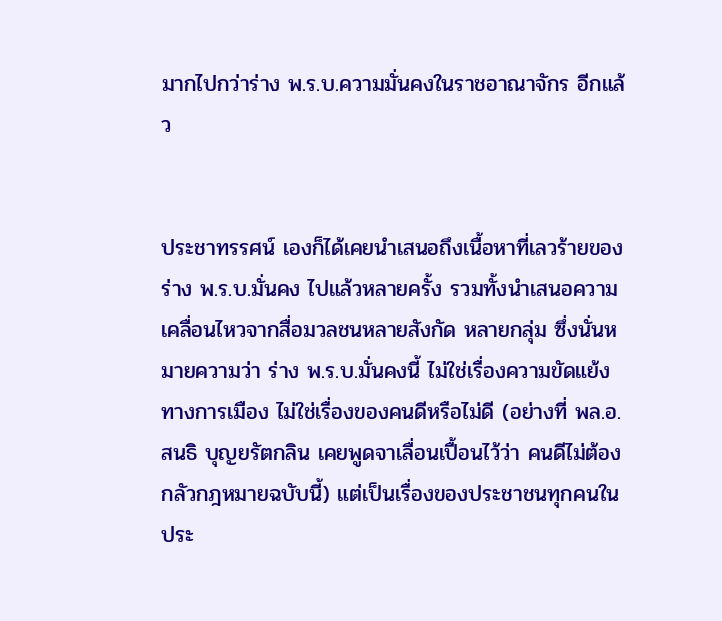มากไปกว่าร่าง พ.ร.บ.ความมั่นคงในราชอาณาจักร อีกแล้ว


ประชาทรรศน์ เองก็ได้เคยนำเสนอถึงเนื้อหาที่เลวร้ายของร่าง พ.ร.บ.มั่นคง ไปแล้วหลายครั้ง รวมทั้งนำเสนอความเคลื่อนไหวจากสื่อมวลชนหลายสังกัด หลายกลุ่ม ซึ่งนั่นหมายความว่า ร่าง พ.ร.บ.มั่นคงนี้ ไม่ใช่เรื่องความขัดแย้งทางการเมือง ไม่ใช่เรื่องของคนดีหรือไม่ดี (อย่างที่ พล.อ.สนธิ บุญยรัตกลิน เคยพูดจาเลื่อนเปื้อนไว้ว่า คนดีไม่ต้องกลัวกฎหมายฉบับนี้) แต่เป็นเรื่องของประชาชนทุกคนในประ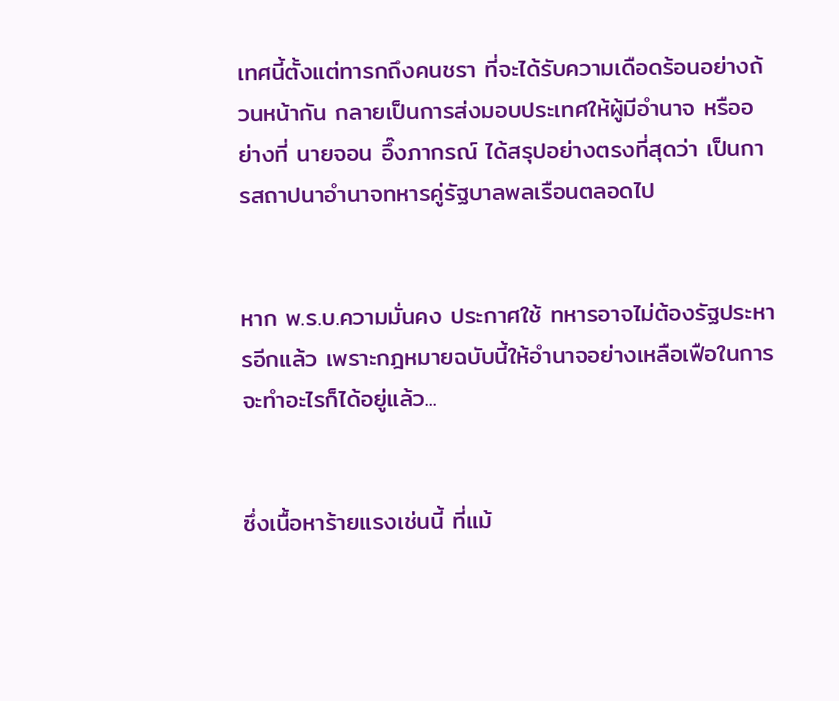เทศนี้ตั้งแต่ทารกถึงคนชรา ที่จะได้รับความเดือดร้อนอย่างถ้วนหน้ากัน กลายเป็นการส่งมอบประเทศให้ผู้มีอำนาจ หรืออย่างที่ นายจอน อึ๊งภากรณ์ ได้สรุปอย่างตรงที่สุดว่า เป็นการสถาปนาอำนาจทหารคู่รัฐบาลพลเรือนตลอดไป


หาก พ.ร.บ.ความมั่นคง ประกาศใช้ ทหารอาจไม่ต้องรัฐประหารอีกแล้ว เพราะกฎหมายฉบับนี้ให้อำนาจอย่างเหลือเฟือในการจะทำอะไรก็ได้อยู่แล้ว...


ซึ่งเนื้อหาร้ายแรงเช่นนี้ ที่แม้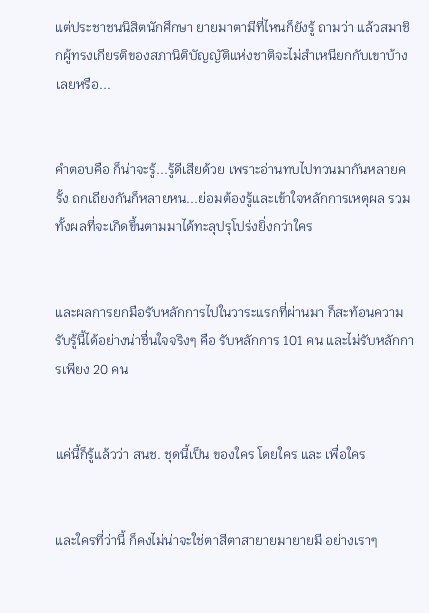แต่ประชาชนนิสิตนักศึกษา ยายมาตามีที่ไหนก็ยังรู้ ถามว่า แล้วสมาชิกผู้ทรงเกียรติของสภานิติบัญญัติแห่งชาติจะไม่สำเหนียกกับเขาบ้างเลยหรือ...


คำตอบคือ ก็น่าจะรู้...รู้ดีเสียด้วย เพราะอ่านทบไปทวนมากันหลายครั้ง ถกเถียงกันก็หลายหน...ย่อมต้องรู้และเข้าใจหลักการเหตุผล รวมทั้งผลที่จะเกิดขึ้นตามมาได้ทะลุปรุโปร่งยิ่งกว่าใคร


และผลการยกมือรับหลักการไปในวาระแรกที่ผ่านมา ก็สะท้อนความรับรู้นี้ได้อย่างน่าชื่นใจจริงๆ คือ รับหลักการ 101 คน และไม่รับหลักการเพียง 20 คน


แค่นี้ก็รู้แล้วว่า สนช. ชุดนี้เป็น ของใคร โดยใคร และ เพื่อใคร


และใครที่ว่านี้ ก็คงไม่น่าจะใช่ตาสีตาสายายมายายมี อย่างเราๆ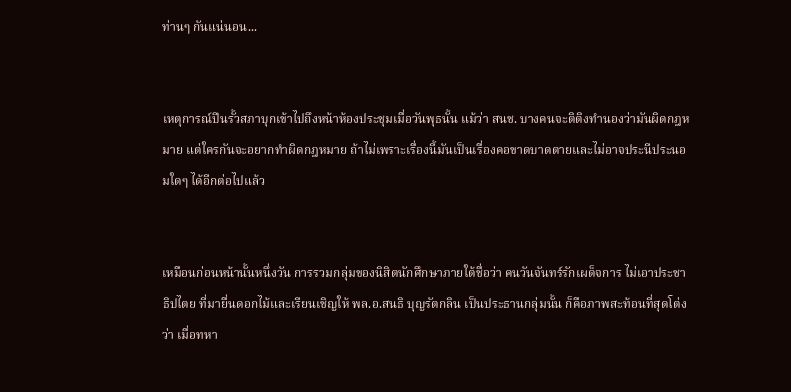ท่านๆ กันแน่นอน...


เหตุการณ์ปีนรั้วสภาบุกเข้าไปถึงหน้าห้องประชุมเมื่อวันพุธนั้น แม้ว่า สนช. บางคนจะติติงทำนองว่ามันผิดกฎหมาย แต่ใครกันจะอยากทำผิดกฎหมาย ถ้าไม่เพราะเรื่องนี้มันเป็นเรื่องคอขาดบาดตายและไม่อาจประนีประนอมใดๆ ได้อีกต่อไปแล้ว


เหมือนก่อนหน้านั้นหนึ่งวัน การรวมกลุ่มของนิสิตนักศึกษาภายใต้ชื่อว่า คนวันจันทร์รักเผด็จการ ไม่เอาประชาธิปไตย ที่มายื่นดอกไม้และเรียนเชิญให้ พล.อ.สนธิ บุญรัตกลิน เป็นประธานกลุ่มนั้น ก็คือภาพสะท้อนที่สุดโต่งว่า เมื่อทหา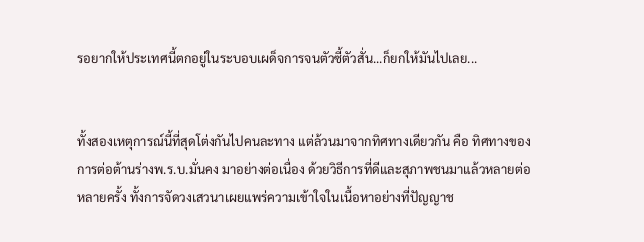รอยากให้ประเทศนี้ตกอยู่ในระบอบเผด็จการจนตัวซี้ตัวสั่น...ก็ยกให้มันไปเลย...


ทั้งสองเหตุการณ์นี้ที่สุดโต่งกันไปคนละทาง แต่ล้วนมาจากทิศทางเดียวกัน คือ ทิศทางของการต่อต้านร่างพ.ร.บ.มั่นคง มาอย่างต่อเนื่อง ด้วยวิธีการที่ดีและสุภาพชนมาแล้วหลายต่อหลายครั้ง ทั้งการจัดวงเสวนาเผยแพร่ความเข้าใจในเนื้อหาอย่างที่ปัญญาช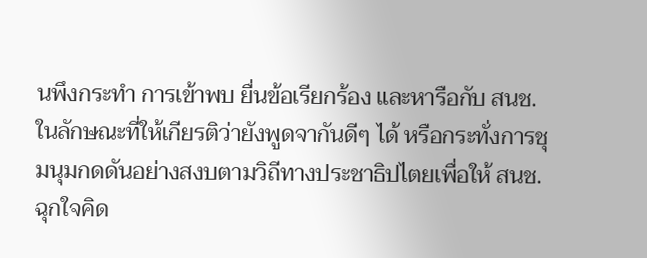นพึงกระทำ การเข้าพบ ยื่นข้อเรียกร้อง และหารือกับ สนช. ในลักษณะที่ให้เกียรติว่ายังพูดจากันดีๆ ได้ หรือกระทั่งการชุมนุมกดดันอย่างสงบตามวิถีทางประชาธิปไตยเพื่อให้ สนช. ฉุกใจคิด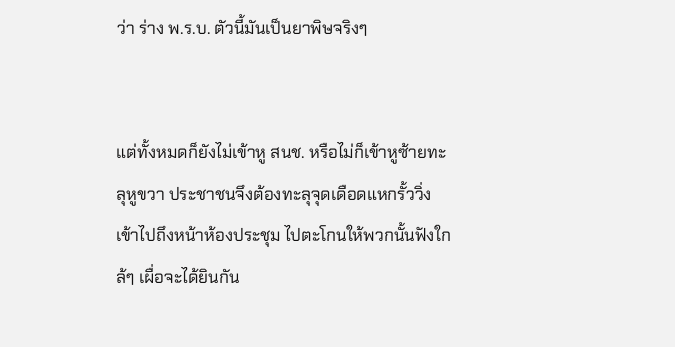ว่า ร่าง พ.ร.บ. ตัวนี้มันเป็นยาพิษจริงๆ


แต่ทั้งหมดก็ยังไม่เข้าหู สนช. หรือไม่ก็เข้าหูซ้ายทะลุหูขวา ประชาชนจึงต้องทะลุจุดเดือดแหกรั้ววิ่งเข้าไปถึงหน้าห้องประชุม ไปตะโกนให้พวกนั้นฟังใกล้ๆ เผื่อจะได้ยินกัน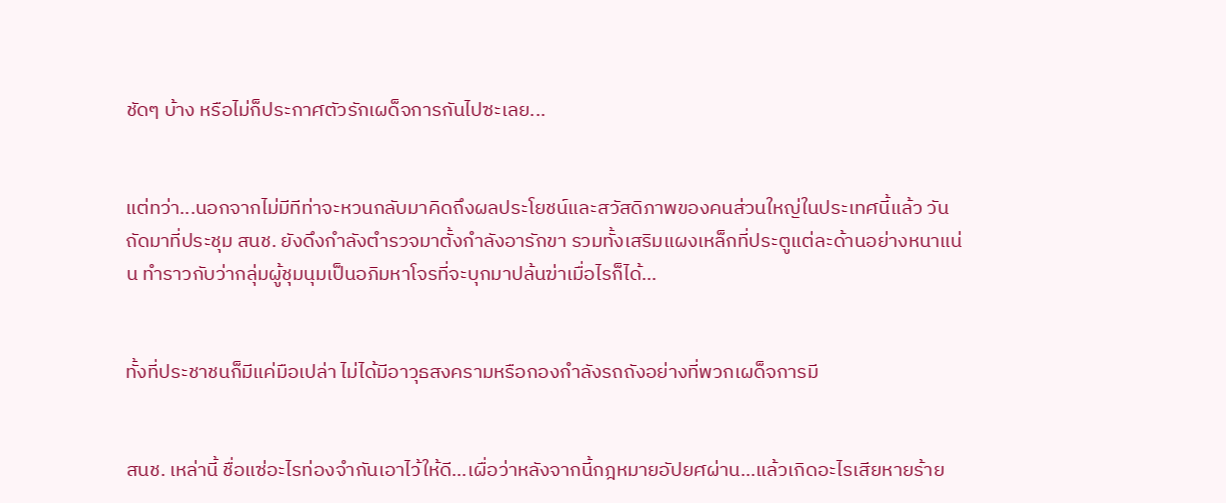ชัดๆ บ้าง หรือไม่ก็ประกาศตัวรักเผด็จการกันไปซะเลย...


แต่ทว่า...นอกจากไม่มีทีท่าจะหวนกลับมาคิดถึงผลประโยชน์และสวัสดิภาพของคนส่วนใหญ่ในประเทศนี้แล้ว วันถัดมาที่ประชุม สนช. ยังดึงกำลังตำรวจมาตั้งกำลังอารักขา รวมทั้งเสริมแผงเหล็กที่ประตูแต่ละด้านอย่างหนาแน่น ทำราวกับว่ากลุ่มผู้ชุมนุมเป็นอภิมหาโจรที่จะบุกมาปล้นฆ่าเมื่อไรก็ได้...


ทั้งที่ประชาชนก็มีแค่มือเปล่า ไม่ได้มีอาวุธสงครามหรือกองกำลังรถถังอย่างที่พวกเผด็จการมี


สนช. เหล่านี้ ชื่อแซ่อะไรท่องจำกันเอาไว้ให้ดี...เผื่อว่าหลังจากนี้กฎหมายอัปยศผ่าน...แล้วเกิดอะไรเสียหายร้าย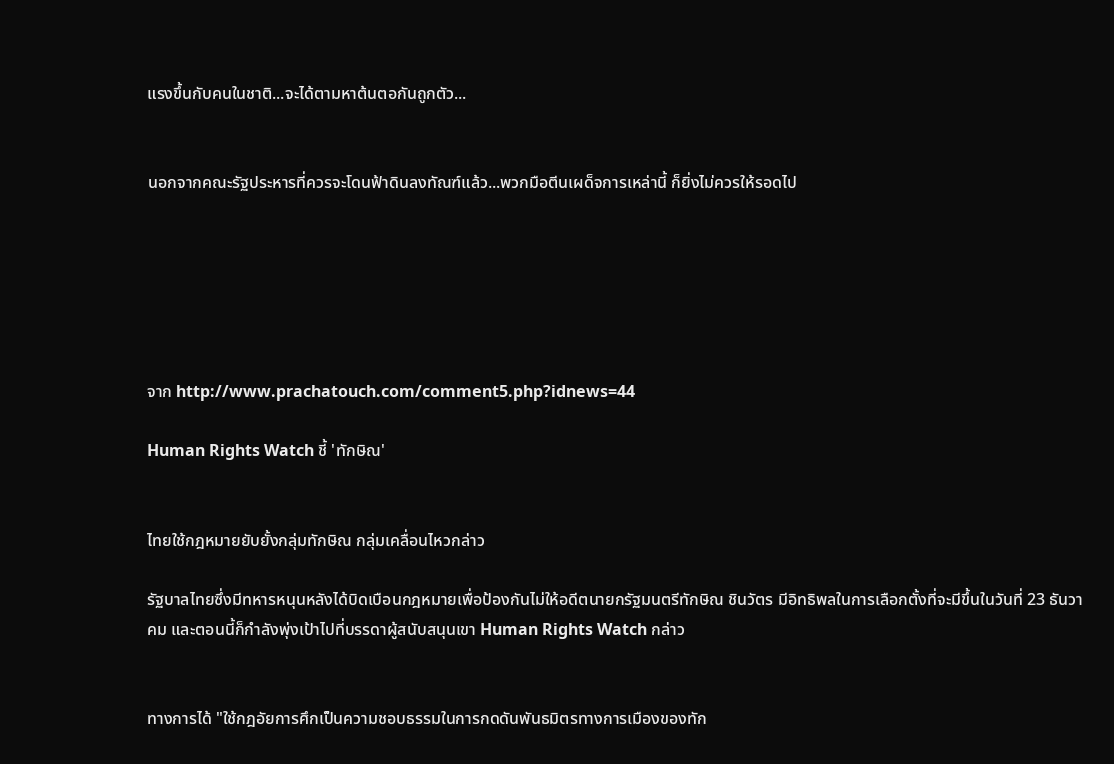แรงขึ้นกับคนในชาติ...จะได้ตามหาต้นตอกันถูกตัว...


นอกจากคณะรัฐประหารที่ควรจะโดนฟ้าดินลงทัณฑ์แล้ว...พวกมือตีนเผด็จการเหล่านี้ ก็ยิ่งไม่ควรให้รอดไป






จาก http://www.prachatouch.com/comment5.php?idnews=44

Human Rights Watch ชี้ 'ทักษิณ'


ไทยใช้กฎหมายยับยั้งกลุ่มทักษิณ กลุ่มเคลื่อนไหวกล่าว

รัฐบาลไทยซึ่งมีทหารหนุนหลังได้บิดเบือนกฎหมายเพื่อป้องกันไม่ให้อดีตนายกรัฐมนตรีทักษิณ ชินวัตร มีอิทธิพลในการเลือกตั้งที่จะมีขึ้นในวันที่ 23 ธันวาคม และตอนนี้ก็กำลังพุ่งเป้าไปที่บรรดาผู้สนับสนุนเขา Human Rights Watch กล่าว


ทางการได้ "ใช้กฎอัยการศึกเป็นความชอบธรรมในการกดดันพันธมิตรทางการเมืองของทัก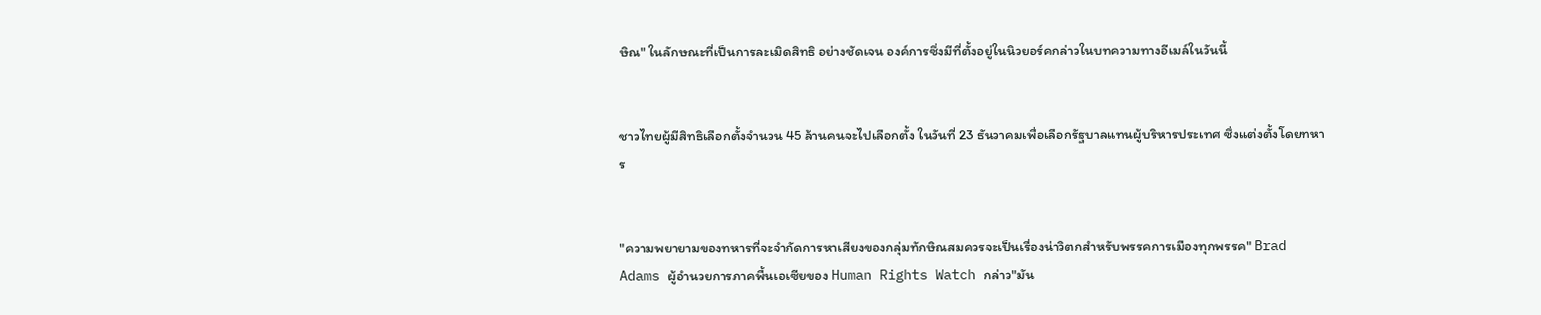ษิณ" ในลักษณะที่เป็นการละเมิดสิทธิ อย่างชัดเจน องค์การซึ่งมีที่ตั้งอยู่ในนิวยอร์คกล่าวในบทความทางอีเมล์ในวันนี้


ชาวไทยผู้มีสิทธิเลือกตั้งจำนวน 45 ล้านคนจะไปเลือกตั้ง ในวันที่ 23 ธันวาคมเพื่อเลือกรัฐบาลแทนผู้บริหารประเทศ ซึ่งแต่งตั้งโดยทหาร


"ความพยายามของทหารที่จะจำกัดการหาเสียงของกลุ่มทักษิณสมควรจะเป็นเรื่องน่าวิตกสำหรับพรรคการเมืองทุกพรรค" Brad Adams ผู้อำนวยการภาคพื้นเอเซียของ Human Rights Watch กล่าว"มัน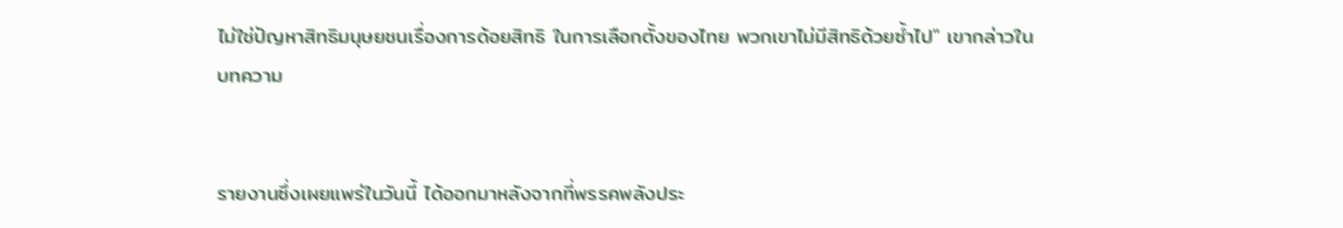ไม่ใช่ปัญหาสิทธิมนุษยชนเรื่องการด้อยสิทธิ ในการเลือกตั้งของไทย พวกเขาไม่มีสิทธิด้วยซ้ำไป" เขากล่าวในบทความ


รายงานซึ่งเผยแพร่ในวันนี้ ได้ออกมาหลังจากที่พรรคพลังประ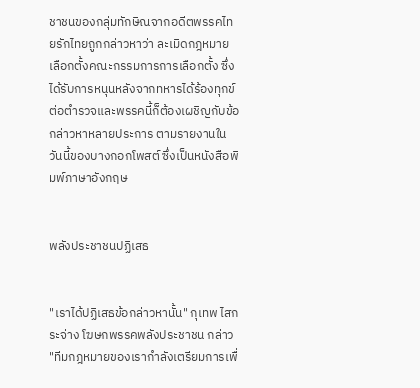ชาชนของกลุ่มทักษิณจากอดีตพรรคไทยรักไทยถูกกล่าวหาว่า ละเมิดกฎหมายเลือกตั้งคณะกรรมการการเลือกตั้ง ซึ่งได้รับการหนุนหลังจากทหารได้ร้องทุกข์ต่อตำรวจและพรรคนี้ก็ต้องเผชิญกับข้อกล่าวหาหลายประการ ตามรายงานในวันนี้ของบางกอกโพสต์ ซึ่งเป็นหนังสือพิมพ์ภาษาอังกฤษ


พลังประชาชนปฏิเสธ


"เราได้ปฏิเสธข้อกล่าวหานั้น" กุเทพ ไสกระจ่าง โฆษกพรรคพลังประชาชน กล่าว "ทีมกฎหมายของเรากำลังเตรียมการเพื่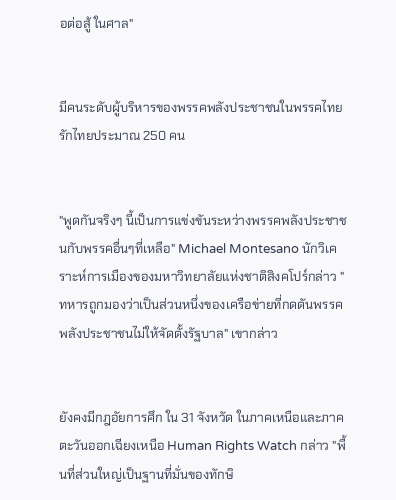อต่อสู้ ในศาล"


มีคนระดับผู้บริหารของพรรคพลังประชาชนในพรรคไทยรักไทยประมาณ 250 คน


"พูดกันจริงๆ นี้เป็นการแข่งขันระหว่างพรรคพลังประชาชนกับพรรคอื่นๆที่เหลือ" Michael Montesano นักวิเคราะห์การเมืองของมหาวิทยาลัยแห่งชาติสิงคโปร์กล่าว "ทหารถูกมองว่าเป็นส่วนหนึ่งของเครือข่ายที่กดดันพรรคพลังประชาชนไม่ให้จัดตั้งรัฐบาล" เขากล่าว


ยังคงมีกฎอัยการศึก ใน 31 จังหวัด ในภาคเหนือและภาคตะวันออกเฉียงเหนือ Human Rights Watch กล่าว "พื้นที่ส่วนใหญ่เป็นฐานที่มั่นของทักษิ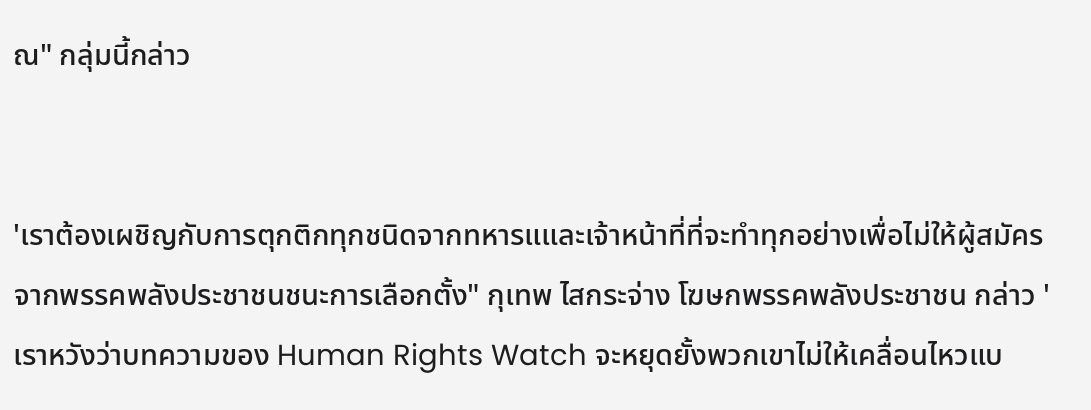ณ" กลุ่มนี้กล่าว


'เราต้องเผชิญกับการตุกติกทุกชนิดจากทหารแและเจ้าหน้าที่ที่จะทำทุกอย่างเพื่อไม่ให้ผู้สมัครจากพรรคพลังประชาชนชนะการเลือกตั้ง" กุเทพ ไสกระจ่าง โฆษกพรรคพลังประชาชน กล่าว 'เราหวังว่าบทความของ Human Rights Watch จะหยุดยั้งพวกเขาไม่ให้เคลื่อนไหวแบ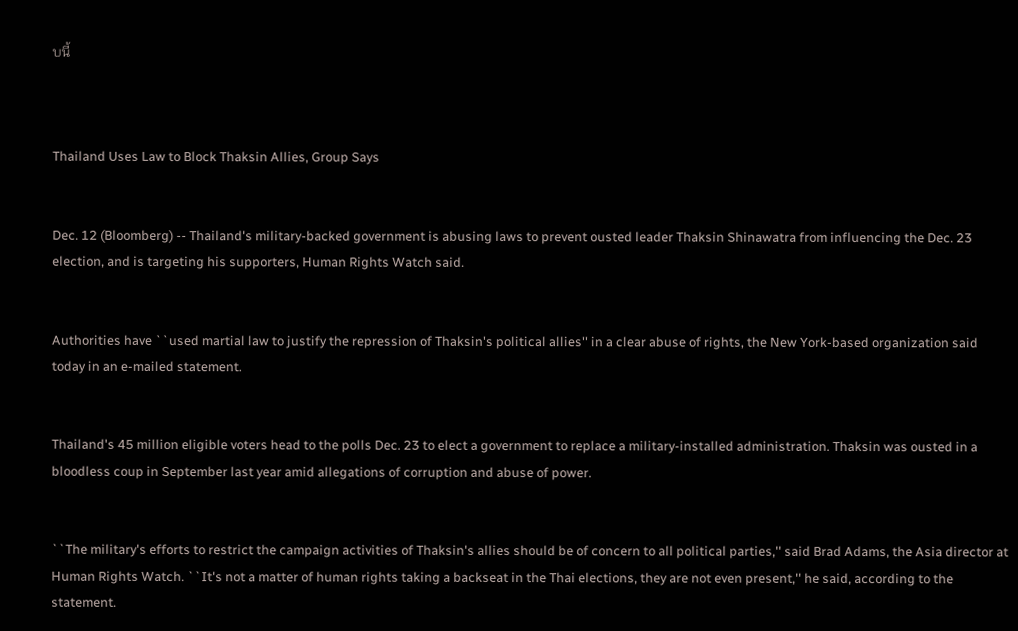บนี้



Thailand Uses Law to Block Thaksin Allies, Group Says


Dec. 12 (Bloomberg) -- Thailand's military-backed government is abusing laws to prevent ousted leader Thaksin Shinawatra from influencing the Dec. 23 election, and is targeting his supporters, Human Rights Watch said.


Authorities have ``used martial law to justify the repression of Thaksin's political allies'' in a clear abuse of rights, the New York-based organization said today in an e-mailed statement.


Thailand's 45 million eligible voters head to the polls Dec. 23 to elect a government to replace a military-installed administration. Thaksin was ousted in a bloodless coup in September last year amid allegations of corruption and abuse of power.


``The military's efforts to restrict the campaign activities of Thaksin's allies should be of concern to all political parties,'' said Brad Adams, the Asia director at Human Rights Watch. ``It's not a matter of human rights taking a backseat in the Thai elections, they are not even present,'' he said, according to the statement.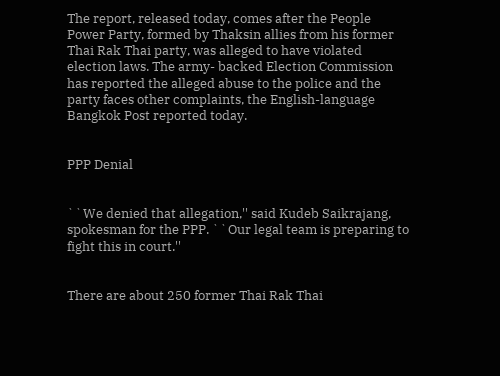The report, released today, comes after the People Power Party, formed by Thaksin allies from his former Thai Rak Thai party, was alleged to have violated election laws. The army- backed Election Commission has reported the alleged abuse to the police and the party faces other complaints, the English-language Bangkok Post reported today.


PPP Denial


``We denied that allegation,'' said Kudeb Saikrajang, spokesman for the PPP. ``Our legal team is preparing to fight this in court.''


There are about 250 former Thai Rak Thai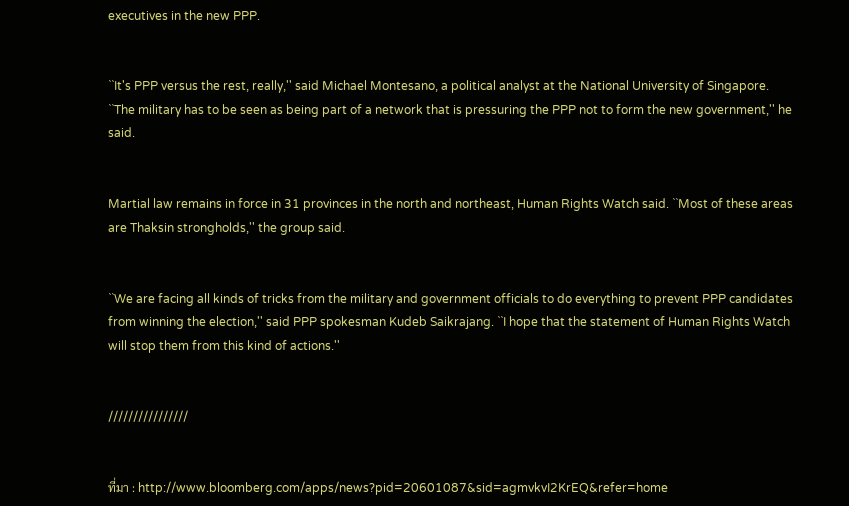executives in the new PPP.


``It's PPP versus the rest, really,'' said Michael Montesano, a political analyst at the National University of Singapore. ``The military has to be seen as being part of a network that is pressuring the PPP not to form the new government,'' he said.


Martial law remains in force in 31 provinces in the north and northeast, Human Rights Watch said. ``Most of these areas are Thaksin strongholds,'' the group said.


``We are facing all kinds of tricks from the military and government officials to do everything to prevent PPP candidates from winning the election,'' said PPP spokesman Kudeb Saikrajang. ``I hope that the statement of Human Rights Watch will stop them from this kind of actions.''


////////////////


ที่มา : http://www.bloomberg.com/apps/news?pid=20601087&sid=agmvkvI2KrEQ&refer=home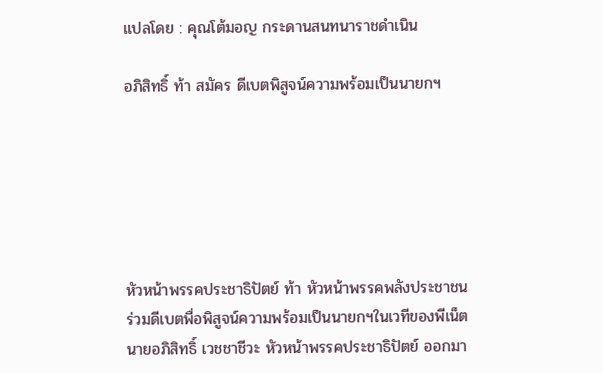แปลโดย : คุณโต้มอญ กระดานสนทนาราชดำเนิน

อภิสิทธิ์ ท้า สมัคร ดีเบตพิสูจน์ความพร้อมเป็นนายกฯ






หัวหน้าพรรคประชาธิปัตย์ ท้า หัวหน้าพรรคพลังประชาชน ร่วมดีเบตพื่อพิสูจน์ความพร้อมเป็นนายกฯในเวทีของพีเน็ต นายอภิสิทธิ์ เวชชาชีวะ หัวหน้าพรรคประชาธิปัตย์ ออกมา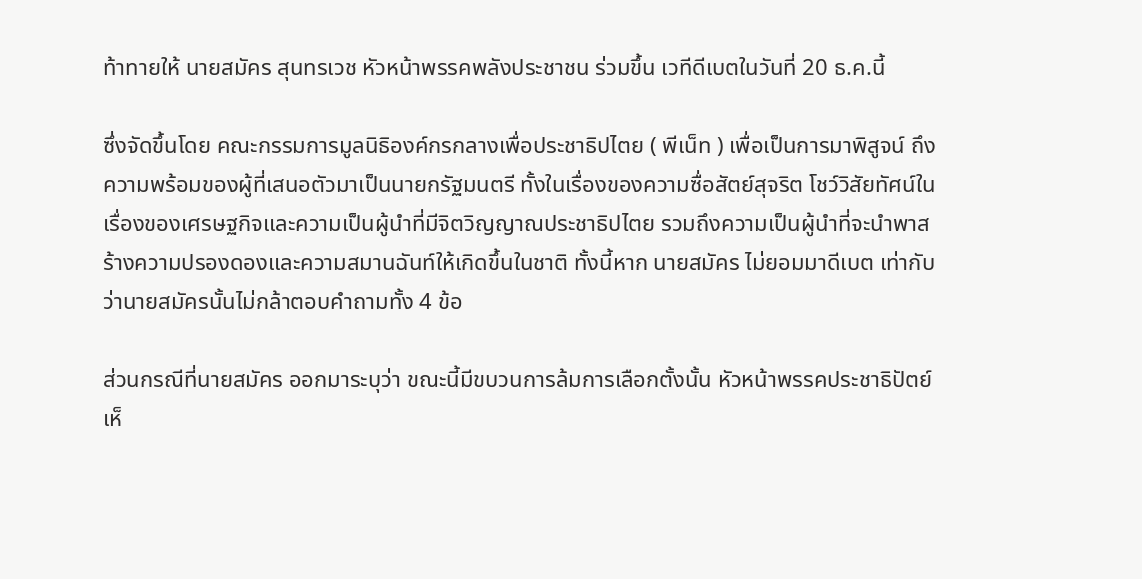ท้าทายให้ นายสมัคร สุนทรเวช หัวหน้าพรรคพลังประชาชน ร่วมขึ้น เวทีดีเบตในวันที่ 20 ธ.ค.นี้

ซึ่งจัดขึ้นโดย คณะกรรมการมูลนิธิองค์กรกลางเพื่อประชาธิปไตย ( พีเน็ท ) เพื่อเป็นการมาพิสูจน์ ถึงความพร้อมของผู้ที่เสนอตัวมาเป็นนายกรัฐมนตรี ทั้งในเรื่องของความซื่อสัตย์สุจริต โชว์วิสัยทัศน์ในเรื่องของเศรษฐกิจและความเป็นผู้นำที่มีจิตวิญญาณประชาธิปไตย รวมถึงความเป็นผู้นำที่จะนำพาสร้างความปรองดองและความสมานฉันท์ให้เกิดขึ้นในชาติ ทั้งนี้หาก นายสมัคร ไม่ยอมมาดีเบต เท่ากับว่านายสมัครนั้นไม่กล้าตอบคำถามทั้ง 4 ข้อ

ส่วนกรณีที่นายสมัคร ออกมาระบุว่า ขณะนี้มีขบวนการล้มการเลือกตั้งนั้น หัวหน้าพรรคประชาธิปัตย์ เห็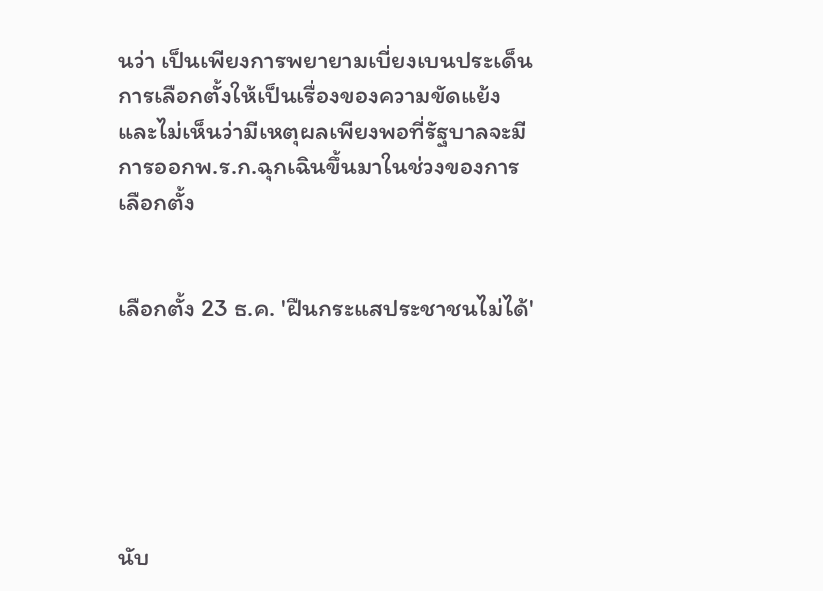นว่า เป็นเพียงการพยายามเบี่ยงเบนประเด็นการเลือกตั้งให้เป็นเรื่องของความขัดแย้งและไม่เห็นว่ามีเหตุผลเพียงพอที่รัฐบาลจะมีการออกพ.ร.ก.ฉุกเฉินขึ้นมาในช่วงของการเลือกตั้ง


เลือกตั้ง 23 ธ.ค. 'ฝืนกระแสประชาชนไม่ได้'






นับ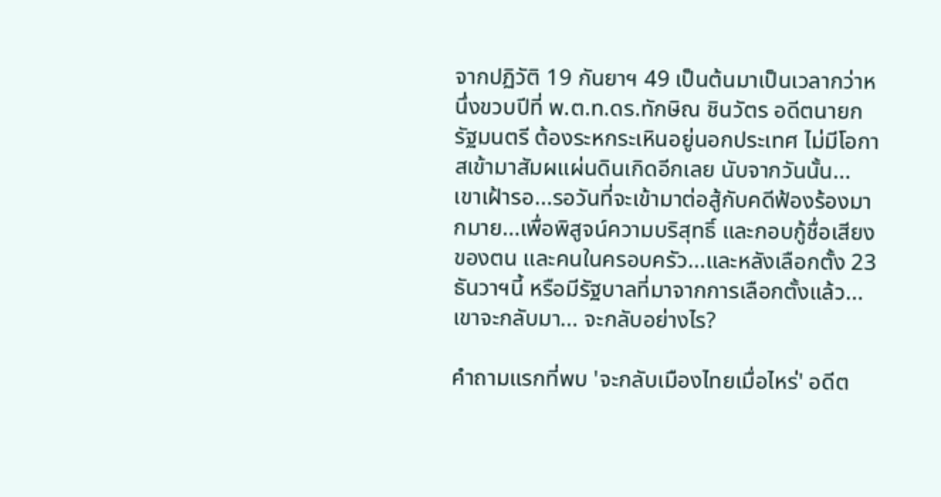จากปฏิวัติ 19 กันยาฯ 49 เป็นต้นมาเป็นเวลากว่าหนึ่งขวบปีที่ พ.ต.ท.ดร.ทักษิณ ชินวัตร อดีตนายกรัฐมนตรี ต้องระหกระเหินอยู่นอกประเทศ ไม่มีโอกาสเข้ามาสัมผแผ่นดินเกิดอีกเลย นับจากวันนั้น... เขาเฝ้ารอ...รอวันที่จะเข้ามาต่อสู้กับคดีฟ้องร้องมากมาย...เพื่อพิสูจน์ความบริสุทธิ์ และกอบกู้ชื่อเสียงของตน และคนในครอบครัว...และหลังเลือกตั้ง 23 ธันวาฯนี้ หรือมีรัฐบาลที่มาจากการเลือกตั้งแล้ว... เขาจะกลับมา... จะกลับอย่างไร?

คำถามแรกที่พบ 'จะกลับเมืองไทยเมื่อไหร่' อดีต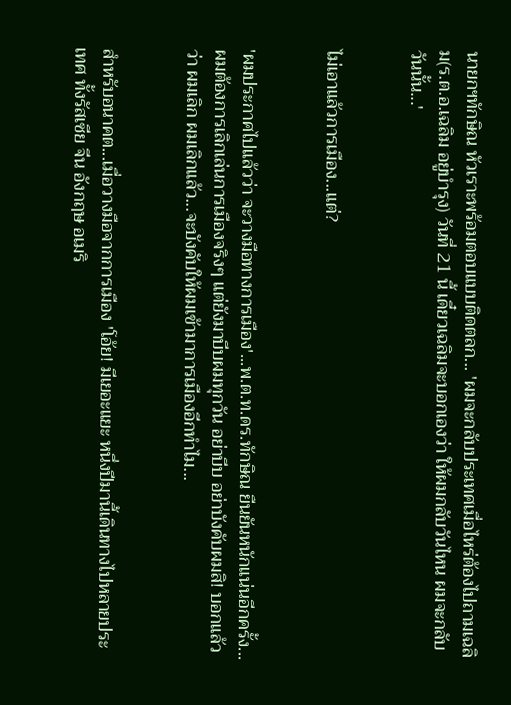นายกฯทักษิณ หัวเราะพร้อมตอบแบบติดตลก... 'ผมจะกลับประเทศเมื่อไหร่ต้องไปถามเฉลิม(ร.ต.อ.เฉลิม อยู่บำรุง) วันที่ 21 นี้ เดี๋ยวเฉลิมจะบอกเองว่า ให้ผมกลับวันไหน ผมจะกลับวันนั้น...'


ไม่เอาแล้วการเมือง...แต่?


'ผมประกาศไปแล้วว่า จะวางมือทางการเมือง'...พ.ต.ท.ดร.ทักษิณ ยืนยันหนักแน่นอีกครั้ง... ผมต้องการเลิกเล่นการเมืองจริงๆ แต่ยังมาบีบผมทุกวัน อย่าบีบ อย่าบังคับผมสิ! บอกแล้วว่า ผมเลิก ผมเลิกแล้ว...จะบังคับให้ผมเข้ามาการเมืองอีกทำไม...


สำหรับอนาคต...เมื่อวางมือจากการเมือง 'โอ้ย! มีเยอะแยะ หนึ่งปีมานี้เดินทางไปหลายประเทศ ทั้งรัสเซีย จีน อังกฤษ อเมริ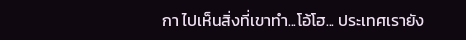กา ไปเห็นสิ่งที่เขาทำ...โอ้โฮ... ประเทศเรายัง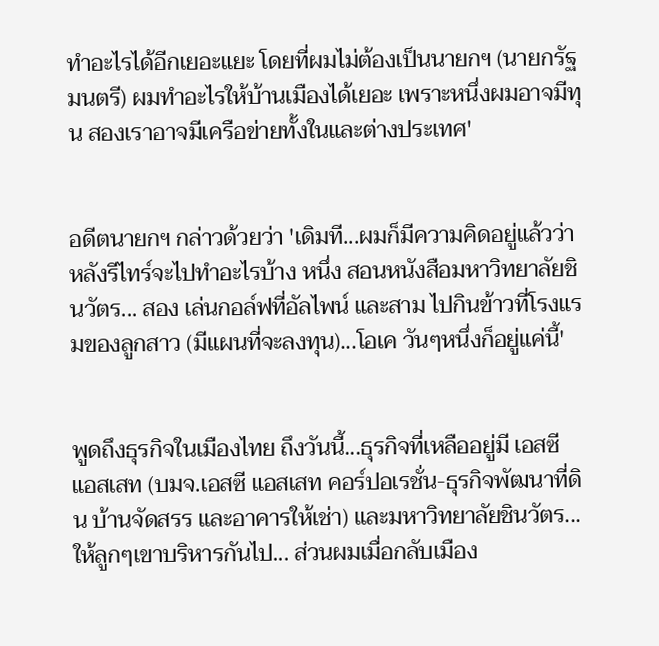ทำอะไรได้อีกเยอะแยะ โดยที่ผมไม่ต้องเป็นนายกฯ (นายกรัฐมนตรี) ผมทำอะไรให้บ้านเมืองได้เยอะ เพราะหนึ่งผมอาจมีทุน สองเราอาจมีเครือข่ายทั้งในและต่างประเทศ'


อดีตนายกฯ กล่าวด้วยว่า 'เดิมที...ผมก็มีความคิดอยู่แล้วว่า หลังรีไทร์จะไปทำอะไรบ้าง หนึ่ง สอนหนังสือมหาวิทยาลัยชินวัตร... สอง เล่นกอล์ฟที่อัลไพน์ และสาม ไปกินข้าวที่โรงแรมของลูกสาว (มีแผนที่จะลงทุน)...โอเค วันๆหนึ่งก็อยู่แค่นี้'


พูดถึงธุรกิจในเมืองไทย ถึงวันนี้...ธุรกิจที่เหลืออยู่มี เอสซี แอสเสท (บมจ.เอสซี แอสเสท คอร์ปอเรชั่น-ธุรกิจพัฒนาที่ดิน บ้านจัดสรร และอาคารให้เช่า) และมหาวิทยาลัยชินวัตร...ให้ลูกๆเขาบริหารกันไป... ส่วนผมเมื่อกลับเมือง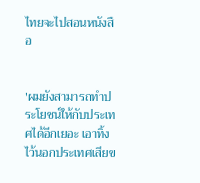ไทยจะไปสอนหนังสือ


'ผมยังสามารถทำประโยชน์ให้กับประเทศได้อีกเยอะ เอาทิ้งไว้นอกประเทศเสียข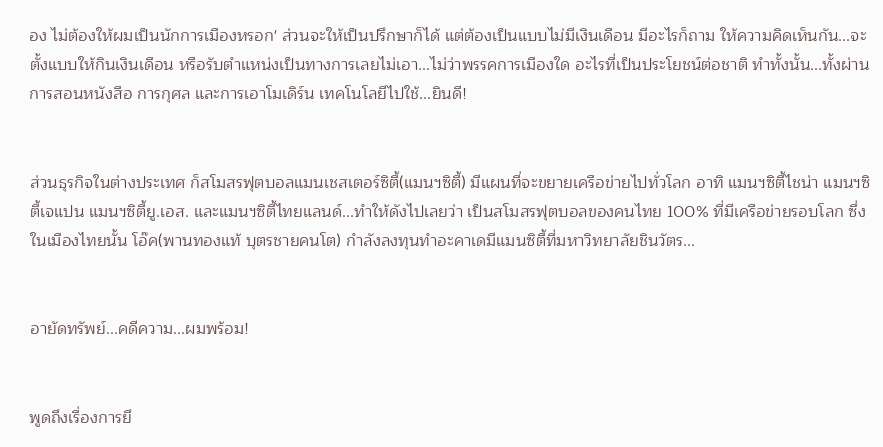อง ไม่ต้องให้ผมเป็นนักการเมืองหรอก' ส่วนจะให้เป็นปรึกษาก็ได้ แต่ต้องเป็นแบบไม่มีเงินเดือน มีอะไรก็ถาม ให้ความคิดเห็นกัน...จะตั้งแบบให้กินเงินเดือน หรือรับตำแหน่งเป็นทางการเลยไม่เอา...ไม่ว่าพรรคการเมืองใด อะไรที่เป็นประโยชน์ต่อชาติ ทำทั้งนั้น...ทั้งผ่านการสอนหนังสือ การกุศล และการเอาโมเดิร์น เทคโนโลยีไปใช้...ยินดี!


ส่วนธุรกิจในต่างประเทศ ก็สโมสรฟุตบอลแมนเชสเตอร์ซิตี้(แมนฯซิตี้) มีแผนที่จะขยายเครือข่ายไปทั่วโลก อาทิ แมนฯซิตี้ไชน่า แมนฯซิตี้เจแปน แมนฯซิตี้ยู.เอส. และแมนฯซิตี้ไทยแลนด์...ทำให้ดังไปเลยว่า เป็นสโมสรฟุตบอลของคนไทย 100% ที่มีเครือข่ายรอบโลก ซึ่งในเมืองไทยนั้น โอ๊ค(พานทองแท้ บุตรชายคนโต) กำลังลงทุนทำอะคาเดมีแมนซิตี้ที่มหาวิทยาลัยชินวัตร...


อายัดทรัพย์...คดีความ...ผมพร้อม!


พูดถึงเรื่องการยึ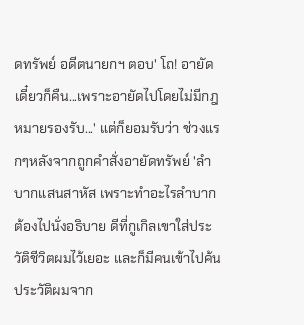ดทรัพย์ อดีตนายกฯ ตอบ' โถ! อายัด เดี๋ยวก็คืน...เพราะอายัดไปโดยไม่มีกฎหมายรองรับ...' แต่ก็ยอมรับว่า ช่วงแรกๆหลังจากถูกคำสั่งอายัดทรัพย์ 'ลำบากแสนสาหัส เพราะทำอะไรลำบาก ต้องไปนั่งอธิบาย ดีที่กูเกิลเขาใส่ประวัติชีวิตผมไว้เยอะ และก็มีคนเข้าไปค้นประวัติผมจาก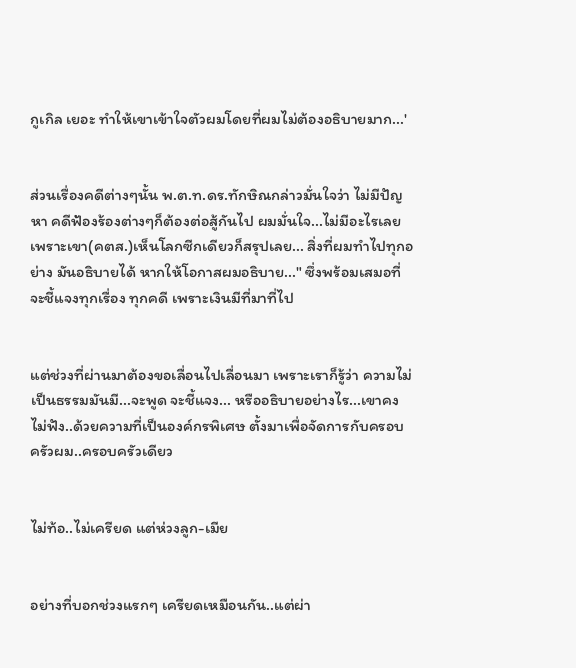กูเกิล เยอะ ทำให้เขาเข้าใจตัวผมโดยที่ผมไม่ต้องอธิบายมาก...'


ส่วนเรื่องคดีต่างๆนั้น พ.ต.ท.ดร.ทักษิณกล่าวมั่นใจว่า ไม่มีปัญหา คดีฟ้องร้องต่างๆก็ต้องต่อสู้กันไป ผมมั่นใจ...ไม่มีอะไรเลย เพราะเขา(คตส.)เห็นโลกซีกเดียวก็สรุปเลย... สิ่งที่ผมทำไปทุกอย่าง มันอธิบายได้ หากให้โอกาสผมอธิบาย..." ซึ่งพร้อมเสมอที่จะชี้แจงทุกเรื่อง ทุกคดี เพราะเงินมีที่มาที่ไป


แต่ช่วงที่ผ่านมาต้องขอเลื่อนไปเลื่อนมา เพราะเราก็รู้ว่า ความไม่เป็นธรรมมันมี...จะพูด จะชี้แจง... หรืออธิบายอย่างไร...เขาคงไม่ฟัง..ด้วยความที่เป็นองค์กรพิเศษ ตั้งมาเพื่อจัดการกับครอบครัวผม..ครอบครัวเดียว


ไม่ท้อ..ไม่เครียด แต่ห่วงลูก-เมีย


อย่างที่บอกช่วงแรกๆ เครียดเหมือนกัน..แต่ผ่า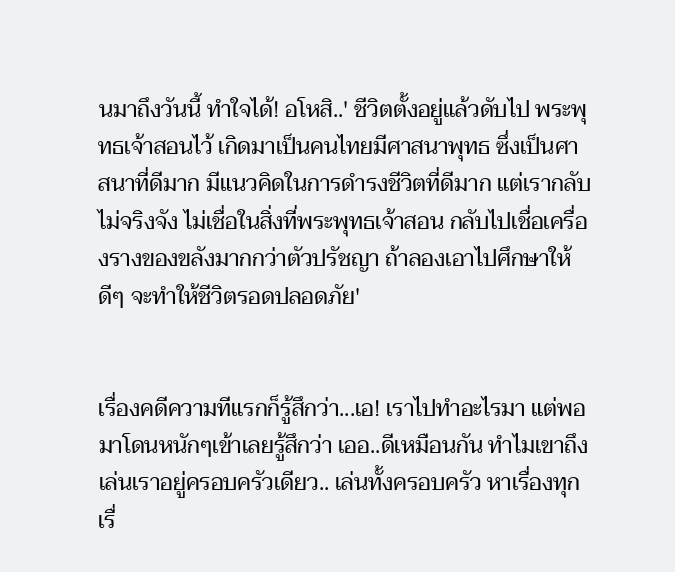นมาถึงวันนี้ ทำใจได้! อโหสิ..' ชีวิตตั้งอยู่แล้วดับไป พระพุทธเจ้าสอนไว้ เกิดมาเป็นคนไทยมีศาสนาพุทธ ซึ่งเป็นศาสนาที่ดีมาก มีแนวคิดในการดำรงชีวิตที่ดีมาก แต่เรากลับไม่จริงจัง ไม่เชื่อในสิ่งที่พระพุทธเจ้าสอน กลับไปเชื่อเครื่องรางของขลังมากกว่าตัวปรัชญา ถ้าลองเอาไปศึกษาให้ดีๆ จะทำให้ชีวิตรอดปลอดภัย'


เรื่องคดีความทีแรกก็รู้สึกว่า...เอ! เราไปทำอะไรมา แต่พอมาโดนหนักๆเข้าเลยรู้สึกว่า เออ..ดีเหมือนกัน ทำไมเขาถึงเล่นเราอยู่ครอบครัวเดียว.. เล่นทั้งครอบครัว หาเรื่องทุกเรื่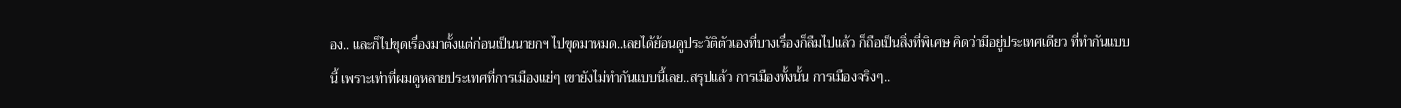อง.. และก็ไปขุดเรื่องมาตั้งแต่ก่อนเป็นนายกฯ ไปขุดมาหมด..เลยได้ย้อนดูประวัติตัวเองที่บางเรื่องก็ลืมไปแล้ว ก็ถือเป็นสิ่งที่พิเศษ คิดว่ามีอยู่ประเทศเดียว ที่ทำกันแบบนี้ เพราะเท่าที่ผมดูหลายประเทศที่การเมืองแย่ๆ เขายังไม่ทำกันแบบนี้เลย..สรุปแล้ว การเมืองทั้งนั้น การเมืองจริงๆ..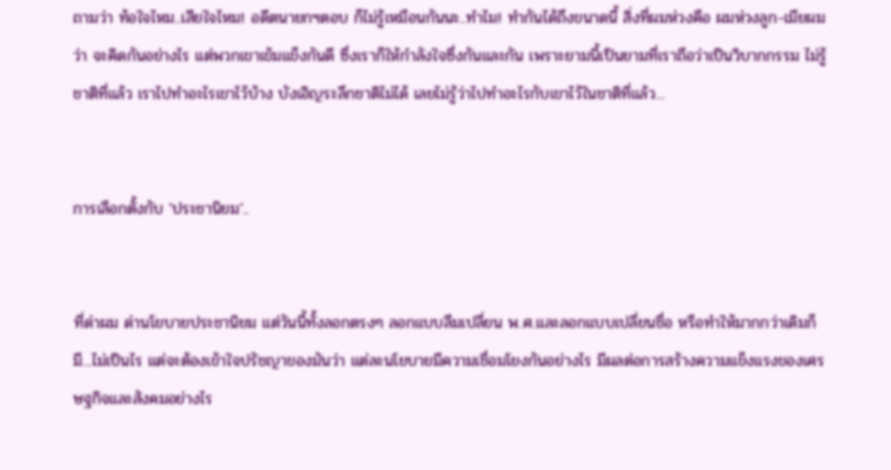ถามว่า ท้อใจไหม..เสียใจไหม! อดีตนายกฯตอบ ก็ไม่รู้เหมือนกันนะ..ทำไม! ทำกันได้ถึงขนาดนี้ สิ่งที่ผมห่วงคือ ผมห่วงลูก-เมียผมว่า จะคิดกันอย่างไร แต่พวกเขาเข้มแข็งกันดี ซึ่งเราก็ให้กำลังใจซึ่งกันและกัน เพราะยามนี้เป็นยามที่เราถือว่าเป็นวิบากกรรม ไม่รู้ชาติที่แล้ว เราไปทำอะไรเขาไว้บ้าง บังเอิญระลึกชาติไม่ได้ เลยไม่รู้ว่าไปทำอะไรกับเขาไว้ในชาติที่แล้ว...


การเลือกตั้งกับ 'ประชานิยม'..


ที่ด่าผม ด่านโยบายประชานิยม แต่วันนี้ทั้งลอกตรงๆ ลอกแบบลืมเปลี่ยน พ.ศ.และลอกแบบเปลี่ยนชื่อ หรือทำให้มากกว่าเดิมก็มี...ไม่เป็นไร แต่จะต้องเข้าใจปรัชญาของมันว่า แต่ละนโยบายมีความเชื่อมโยงกันอย่างไร มีผลต่อการสร้างความแข็งแรงของเศรษฐกิจและสังคมอย่างไร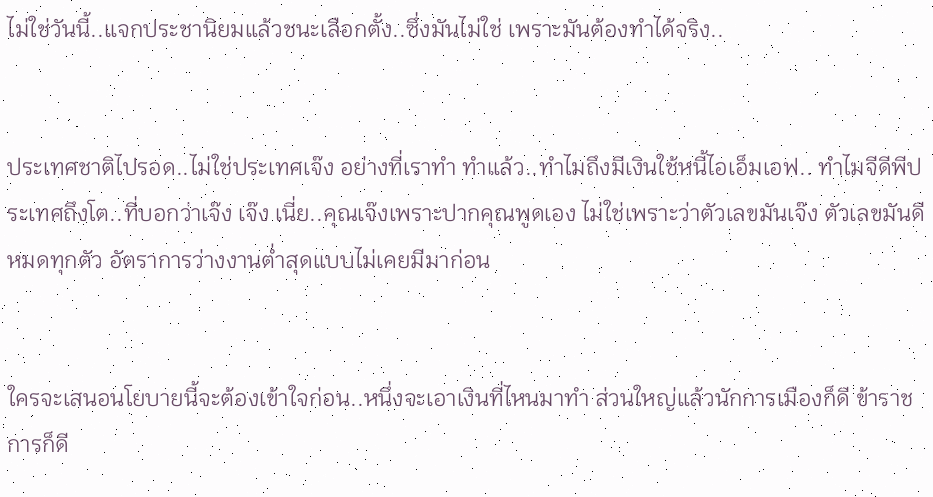ไม่ใช่วันนี้..แจกประชานิยมแล้วชนะเลือกตั้ง..ซึ่งมันไม่ใช่ เพราะมันต้องทำได้จริง..


ประเทศชาติไปรอด..ไม่ใช่ประเทศเจ๊ง อย่างที่เราทำ ทำแล้ว..ทำไมถึงมีเงินใช้หนี้ไอเอ็มเอฟ.. ทำไมจีดีพีประเทศถึงโต..ที่บอกว่าเจ๊ง เจ๊ง เนี่ย..คุณเจ๊งเพราะปากคุณพูดเอง ไม่ใช่เพราะว่าตัวเลขมันเจ๊ง ตัวเลขมันดีหมดทุกตัว อัตราการว่างงานต่ำสุดแบบไม่เคยมีมาก่อน


ใครจะเสนอนโยบายนี้จะต้องเข้าใจก่อน..หนึ่งจะเอาเงินที่ไหนมาทำ ส่วนใหญ่แล้วนักการเมืองก็ดี ข้าราชการก็ดี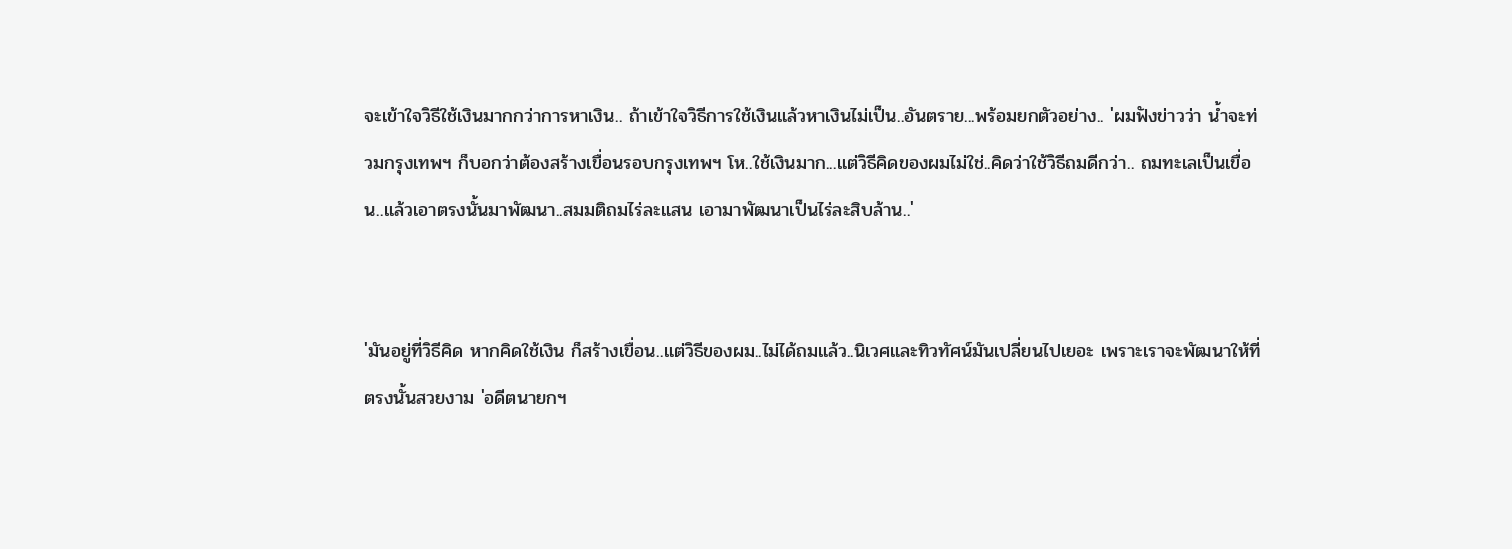จะเข้าใจวิธีใช้เงินมากกว่าการหาเงิน.. ถ้าเข้าใจวิธีการใช้เงินแล้วหาเงินไม่เป็น..อันตราย...พร้อมยกตัวอย่าง.. 'ผมฟังข่าวว่า น้ำจะท่วมกรุงเทพฯ ก็บอกว่าต้องสร้างเขื่อนรอบกรุงเทพฯ โห..ใช้เงินมาก...แต่วิธีคิดของผมไม่ใช่..คิดว่าใช้วิธีถมดีกว่า.. ถมทะเลเป็นเขื่อน..แล้วเอาตรงนั้นมาพัฒนา..สมมติถมไร่ละแสน เอามาพัฒนาเป็นไร่ละสิบล้าน..'


'มันอยู่ที่วิธีคิด หากคิดใช้เงิน ก็สร้างเขื่อน..แต่วิธีของผม..ไม่ได้ถมแล้ว..นิเวศและทิวทัศน์มันเปลี่ยนไปเยอะ เพราะเราจะพัฒนาให้ที่ตรงนั้นสวยงาม 'อดีตนายกฯ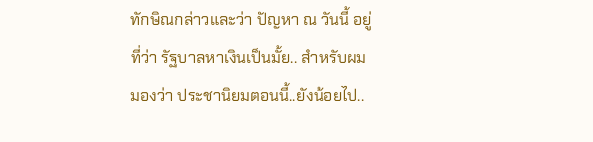ทักษิณกล่าวและว่า ปัญหา ณ วันนี้ อยู่ที่ว่า รัฐบาลหาเงินเป็นมั้ย.. สำหรับผมมองว่า ประชานิยมตอนนี้..ยังน้อยไป..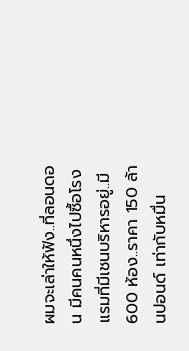ผมจะเล่าให้ฟัง..ที่ลอนดอน มีคนคนหนึ่งไปซื้อโรงแรมที่มีเชนบริหารอยู่..มี 600 ห้อง..ราคา 150 ล้านปอนด์ เท่ากับหมื่น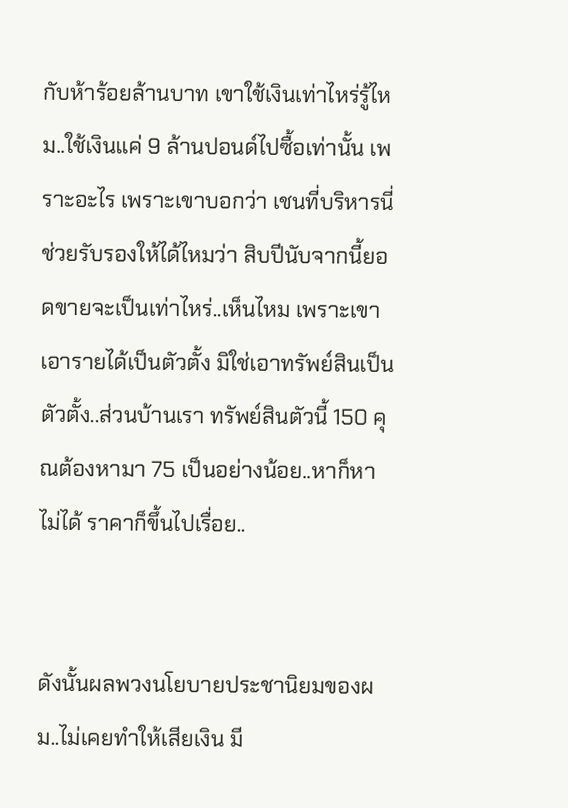กับห้าร้อยล้านบาท เขาใช้เงินเท่าไหร่รู้ไหม..ใช้เงินแค่ 9 ล้านปอนด์ไปซื้อเท่านั้น เพราะอะไร เพราะเขาบอกว่า เชนที่บริหารนี่ช่วยรับรองให้ได้ไหมว่า สิบปีนับจากนี้ยอดขายจะเป็นเท่าไหร่..เห็นไหม เพราะเขาเอารายได้เป็นตัวตั้ง มิใช่เอาทรัพย์สินเป็นตัวตั้ง..ส่วนบ้านเรา ทรัพย์สินตัวนี้ 150 คุณต้องหามา 75 เป็นอย่างน้อย..หาก็หาไม่ได้ ราคาก็ขึ้นไปเรื่อย..


ดังนั้นผลพวงนโยบายประชานิยมของผม..ไม่เคยทำให้เสียเงิน มี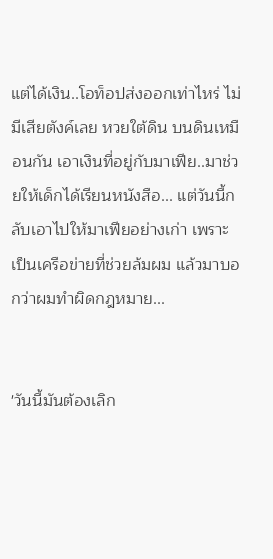แต่ได้เงิน..โอท็อปส่งออกเท่าไหร่ ไม่มีเสียตังค์เลย หวยใต้ดิน บนดินเหมือนกัน เอาเงินที่อยู่กับมาเฟีย..มาช่วยให้เด็กได้เรียนหนังสือ... แต่วันนี้กลับเอาไปให้มาเฟียอย่างเก่า เพราะเป็นเครือข่ายที่ช่วยล้มผม แล้วมาบอกว่าผมทำผิดกฎหมาย...


'วันนี้มันต้องเลิก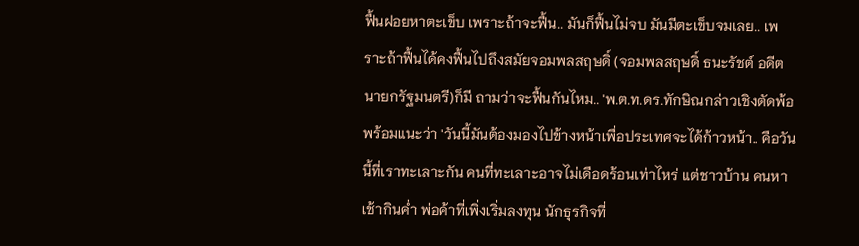ฟื้นฝอยหาตะเข็บ เพราะถ้าจะฟื้น.. มันก็ฟื้นไม่จบ มันมีตะเข็บจมเลย.. เพราะถ้าฟื้นได้คงฟื้นไปถึงสมัยจอมพลสฤษดิ์ (จอมพลสฤษดิ์ ธนะรัชต์ อดีตนายกรัฐมนตรี)ก็มี ถามว่าจะฟื้นกันไหม.. 'พ.ต.ท.ดร.ทักษิณกล่าวเชิงตัดพ้อพร้อมแนะว่า 'วันนี้มันต้องมองไปข้างหน้าเพื่อประเทศจะได้ก้าวหน้า.. คือวันนี้ที่เราทะเลาะกัน คนที่ทะเลาะอาจไม่เดือดร้อนเท่าไหร่ แต่ชาวบ้าน คนหาเช้ากินค่ำ พ่อค้าที่เพิ่งเริ่มลงทุน นักธุรกิจที่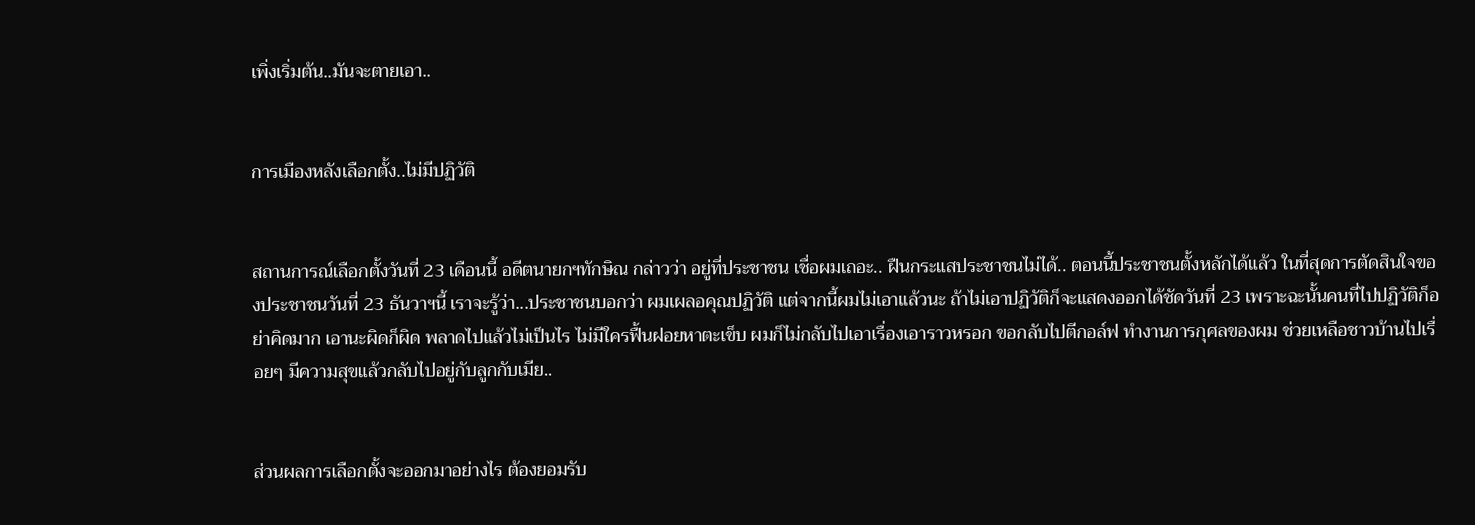เพิ่งเริ่มต้น..มันจะตายเอา..


การเมืองหลังเลือกตั้ง..ไม่มีปฏิวัติ


สถานการณ์เลือกตั้งวันที่ 23 เดือนนี้ อดีตนายกฯทักษิณ กล่าวว่า อยู่ที่ประชาชน เชื่อผมเถอะ.. ฝืนกระแสประชาชนไม่ได้.. ตอนนี้ประชาชนตั้งหลักได้แล้ว ในที่สุดการตัดสินใจของประชาชนวันที่ 23 ธันวาฯนี้ เราจะรู้ว่า...ประชาชนบอกว่า ผมเผลอคุณปฏิวัติ แต่จากนี้ผมไม่เอาแล้วนะ ถ้าไม่เอาปฏิวัติก็จะแสดงออกได้ชัดวันที่ 23 เพราะฉะนั้นคนที่ไปปฏิวัติก็อย่าคิดมาก เอานะผิดก็ผิด พลาดไปแล้วไม่เป็นไร ไม่มีใครฟื้นฝอยหาตะเข็บ ผมก็ไม่กลับไปเอาเรื่องเอาราวหรอก ขอกลับไปตีกอล์ฟ ทำงานการกุศลของผม ช่วยเหลือชาวบ้านไปเรื่อยๆ มีความสุขแล้วกลับไปอยู่กับลูกกับเมีย..


ส่วนผลการเลือกตั้งจะออกมาอย่างไร ต้องยอมรับ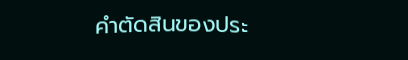คำตัดสินของประ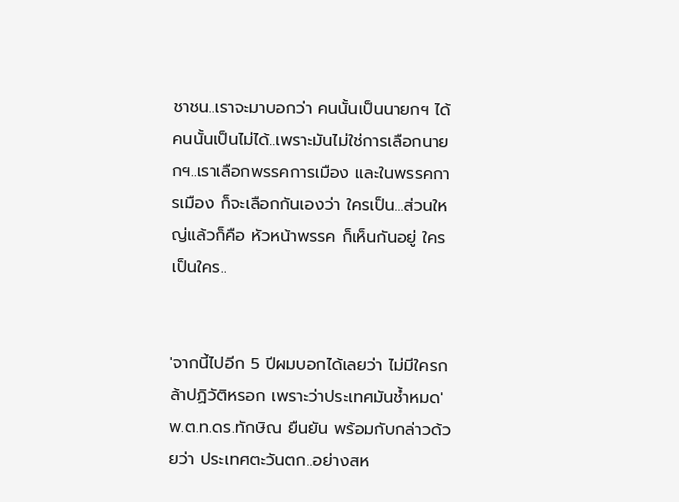ชาชน..เราจะมาบอกว่า คนนั้นเป็นนายกฯ ได้ คนนั้นเป็นไม่ได้..เพราะมันไม่ใช่การเลือกนายกฯ..เราเลือกพรรคการเมือง และในพรรคการเมือง ก็จะเลือกกันเองว่า ใครเป็น...ส่วนใหญ่แล้วก็คือ หัวหน้าพรรค ก็เห็นกันอยู่ ใครเป็นใคร..


'จากนี้ไปอีก 5 ปีผมบอกได้เลยว่า ไม่มีใครกล้าปฏิวัติหรอก เพราะว่าประเทศมันช้ำหมด' พ.ต.ท.ดร.ทักษิณ ยืนยัน พร้อมกับกล่าวด้วยว่า ประเทศตะวันตก..อย่างสห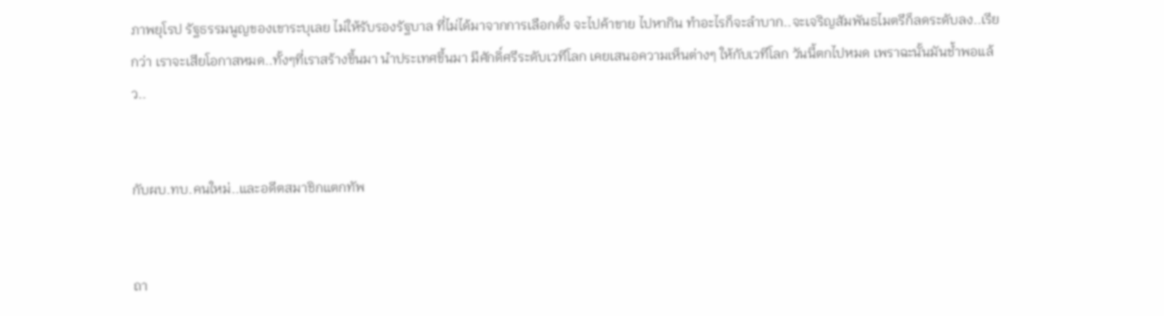ภาพยุโรป รัฐธรรมนูญของเขาระบุเลย ไม่ให้รับรองรัฐบาล ที่ไม่ได้มาจากการเลือกตั้ง จะไปค้าขาย ไปหากิน ทำอะไรก็จะลำบาก..จะเจริญสัมพันธไมตรีก็ลดระดับลง..เรียกว่า เราจะเสียโอกาสหมด..ทั้งๆที่เราสร้างขึ้นมา นำประเทศขึ้นมา มีศักดิ์ศรีระดับเวทีโลก เคยเสนอความเห็นต่างๆ ให้กับเวทีโลก วันนี้ตกไปหมด เพราฉะนั้นมันช้ำพอแล้ว..


กับผบ.ทบ.คนใหม่..และอดีตสมาชิกแตกทัพ


ถา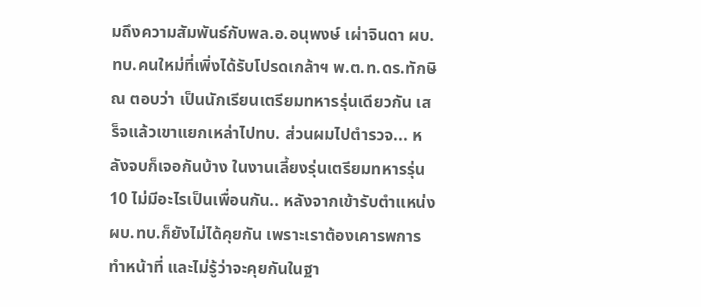มถึงความสัมพันธ์กับพล.อ.อนุพงษ์ เผ่าจินดา ผบ.ทบ.คนใหม่ที่เพิ่งได้รับโปรดเกล้าฯ พ.ต.ท.ดร.ทักษิณ ตอบว่า เป็นนักเรียนเตรียมทหารรุ่นเดียวกัน เสร็จแล้วเขาแยกเหล่าไปทบ. ส่วนผมไปตำรวจ... หลังจบก็เจอกันบ้าง ในงานเลี้ยงรุ่นเตรียมทหารรุ่น 10 ไม่มีอะไรเป็นเพื่อนกัน.. หลังจากเข้ารับตำแหน่งผบ.ทบ.ก็ยังไม่ได้คุยกัน เพราะเราต้องเคารพการทำหน้าที่ และไม่รู้ว่าจะคุยกันในฐา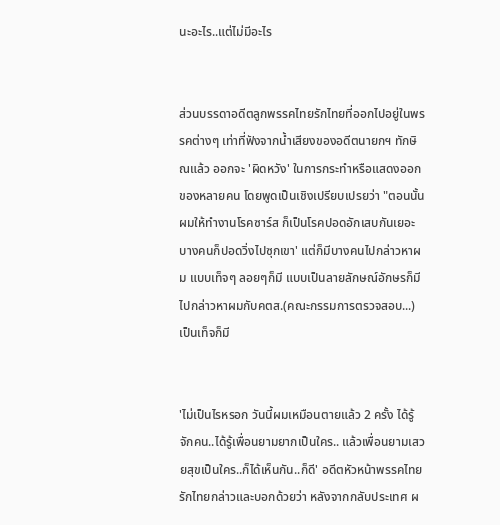นะอะไร..แต่ไม่มีอะไร


ส่วนบรรดาอดีตลูกพรรคไทยรักไทยที่ออกไปอยู่ในพรรคต่างๆ เท่าที่ฟังจากน้ำเสียงของอดีตนายกฯ ทักษิณแล้ว ออกจะ 'ผิดหวัง' ในการกระทำหรือแสดงออกของหลายคน โดยพูดเป็นเชิงเปรียบเปรยว่า "ตอนนั้นผมให้ทำงานโรคซาร์ส ก็เป็นโรคปอดอักเสบกันเยอะ บางคนก็ปอดวิ่งไปซุกเขา' แต่ก็มีบางคนไปกล่าวหาผม แบบเท็จๆ ลอยๆก็มี แบบเป็นลายลักษณ์อักษรก็มี ไปกล่าวหาผมกับคตส.(คณะกรรมการตรวจสอบ...) เป็นเท็จก็มี


'ไม่เป็นไรหรอก วันนี้ผมเหมือนตายแล้ว 2 ครั้ง ได้รู้จักคน..ได้รู้เพื่อนยามยากเป็นใคร.. แล้วเพื่อนยามเสวยสุขเป็นใคร..ก็ได้เห็นกัน..ก็ดี' อดีตหัวหน้าพรรคไทยรักไทยกล่าวและบอกด้วยว่า หลังจากกลับประเทศ ผ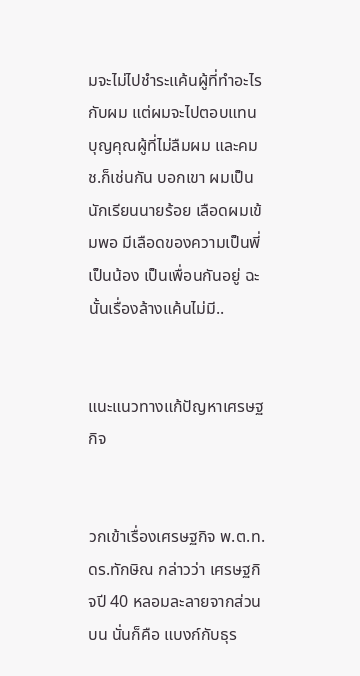มจะไม่ไปชำระแค้นผู้ที่ทำอะไรกับผม แต่ผมจะไปตอบแทนบุญคุณผู้ที่ไม่ลืมผม และคมช.ก็เช่นกัน บอกเขา ผมเป็นนักเรียนนายร้อย เลือดผมเข้มพอ มีเลือดของความเป็นพี่เป็นน้อง เป็นเพื่อนกันอยู่ ฉะนั้นเรื่องล้างแค้นไม่มี..


แนะแนวทางแก้ปัญหาเศรษฐกิจ


วกเข้าเรื่องเศรษฐกิจ พ.ต.ท.ดร.ทักษิณ กล่าวว่า เศรษฐกิจปี 40 หลอมละลายจากส่วนบน นั่นก็คือ แบงก์กับธุร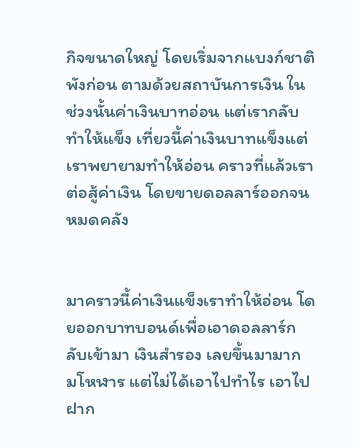กิจขนาดใหญ่ โดยเริ่มจากแบงก์ชาติพังก่อน ตามด้วยสถาบันการเงิน ในช่วงนั้นค่าเงินบาทอ่อน แต่เรากลับทำให้แข็ง เที่ยวนี้ค่าเงินบาทแข็งแต่เราพยายามทำให้อ่อน คราวที่แล้วเราต่อสู้ค่าเงิน โดยขายดอลลาร์ออกจนหมดคลัง


มาคราวนี้ค่าเงินแข็งเราทำให้อ่อน โดยออกบาทบอนด์เพื่อเอาดอลลาร์กลับเข้ามา เงินสำรอง เลยขึ้นมามาก มโหฬาร แต่ไม่ได้เอาไปทำไร เอาไปฝาก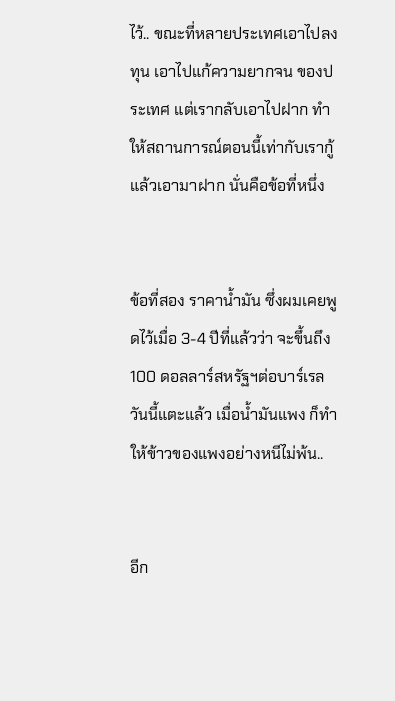ไว้.. ขณะที่หลายประเทศเอาไปลงทุน เอาไปแก้ความยากจน ของประเทศ แต่เรากลับเอาไปฝาก ทำให้สถานการณ์ตอนนี้เท่ากับเรากู้แล้วเอามาฝาก นั่นคือข้อที่หนึ่ง


ข้อที่สอง ราคาน้ำมัน ซึ่งผมเคยพูดไว้เมื่อ 3-4 ปีที่แล้วว่า จะขึ้นถึง 100 ดอลลาร์สหรัฐฯต่อบาร์เรล วันนี้แตะแล้ว เมื่อน้ำมันแพง ก็ทำให้ข้าวของแพงอย่างหนีไม่พ้น..


อีก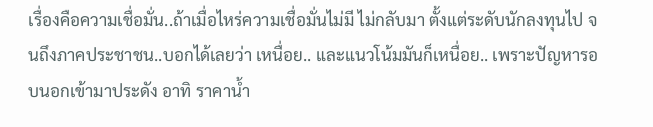เรื่องคือความเชื่อมั่น..ถ้าเมื่อไหร่ความเชื่อมั่นไม่มี ไม่กลับมา ตั้งแต่ระดับนักลงทุนไป จนถึงภาคประชาชน..บอกได้เลยว่า เหนื่อย.. และแนวโน้มมันก็เหนื่อย.. เพราะปัญหารอบนอกเข้ามาประดัง อาทิ ราคาน้ำ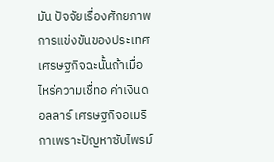มัน ปัจจัยเรื่องศักยภาพการแข่งขันของประเทศเศรษฐกิจฉะนั้นถ้าเมื่อไหร่ความเชื่ทอ ค่าเงินดอลลาร์ เศรษฐกิจอเมริกาเพราะปัญหาซับไพรม์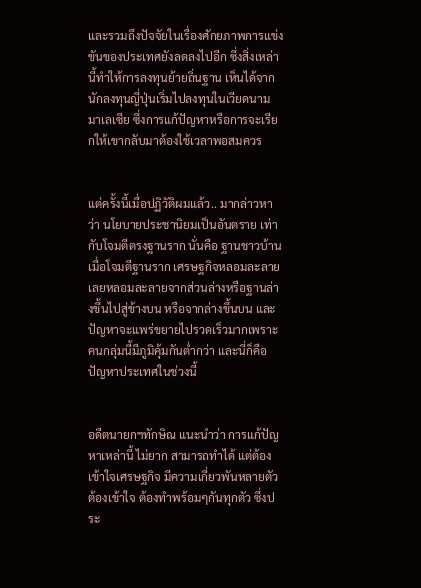และรวมถึงปัจจัยในเรื่องศักยภาพการแข่งขันของประเทศยังลดลงไปอีก ซึ่งสิ่งเหล่านี้ทำให้การลงทุนย้ายถิ่นฐาน เห็นได้จากนักลงทุนญี่ปุ่นเริ่มไปลงทุนในเวียดนาม มาเลเซีย ซึ่งการแก้ปัญหาหรือการจะเรียกให้เขากลับมาต้องใช้เวลาพอสมควร


แต่ครั้งนี้เมื่อปฏิวัติผมแล้ว.. มากล่าวหาว่า นโยบายประชานิยมเป็นอันตราย เท่ากับโจมตีตรงฐานราก นั่นคือ ฐานชาวบ้าน เมื่อโจมตีฐานราก เศรษฐกิจหลอมละลายเลยหลอมละลายจากส่วนล่างหรือฐานล่างขึ้นไปสู่ข้างบน หรือจากล่างขึ้นบน และปัญหาจะแพร่ขยายไปรวดเร็วมากเพราะคนกลุ่มนี้มีภูมิคุ้มกันต่ำกว่า และนี่ก็คือปัญหาประเทศในช่วงนี้


อดีตนายกฯทักษิณ แนะนำว่า การแก้ปัญหาเหล่านี้ ไม่ยาก สามารถทำได้ แต่ต้องเข้าใจเศรษฐกิจ มีความเกี่ยวพันหลายตัว ต้องเข้าใจ ต้องทำพร้อมๆกันทุกตัว ซึ่งประ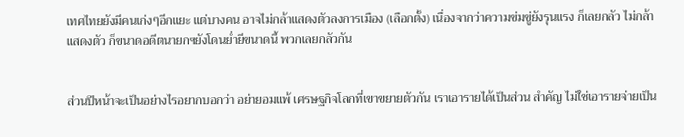เทศไทยยังมีคนเก่งๆอีกแยะ แต่บางคน อาจไม่กล้าแสดงตัวลงการเมือง (เลือกตั้ง) เนื่องจากว่าความข่มขู่ยังรุนแรง ก็เลยกลัว ไม่กล้าแสดงตัว ก็ขนาดอดีตนายกฯยังโดนย่ำยีขนาดนี้ พวกเลยกลัวกัน


ส่วนปีหน้าจะเป็นอย่างไรอยากบอกว่า อย่ายอมแพ้ เศรษฐกิจโลกที่เขาขยายตัวกัน เราเอารายได้เป็นส่วน สำคัญ ไม่ใช่เอารายจ่ายเป็น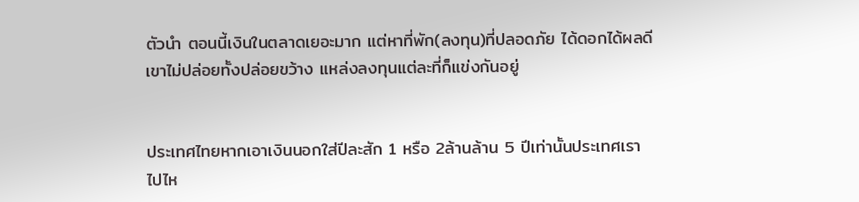ตัวนำ ตอนนี้เงินในตลาดเยอะมาก แต่หาที่พัก(ลงทุน)ที่ปลอดภัย ได้ดอกได้ผลดี เขาไม่ปล่อยทั้งปล่อยขว้าง แหล่งลงทุนแต่ละที่ก็แข่งกันอยู่


ประเทศไทยหากเอาเงินนอกใส่ปีละสัก 1 หรือ 2ล้านล้าน 5 ปีเท่านั้นประเทศเราไปไห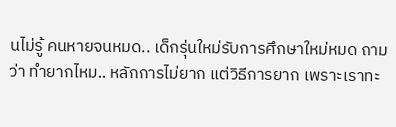นไม่รู้ คนหายจนหมด.. เด็กรุ่นใหม่รับการศึกษาใหม่หมด ถามว่า ทำยากไหม.. หลักการไม่ยาก แต่วิธีการยาก เพราะเราทะ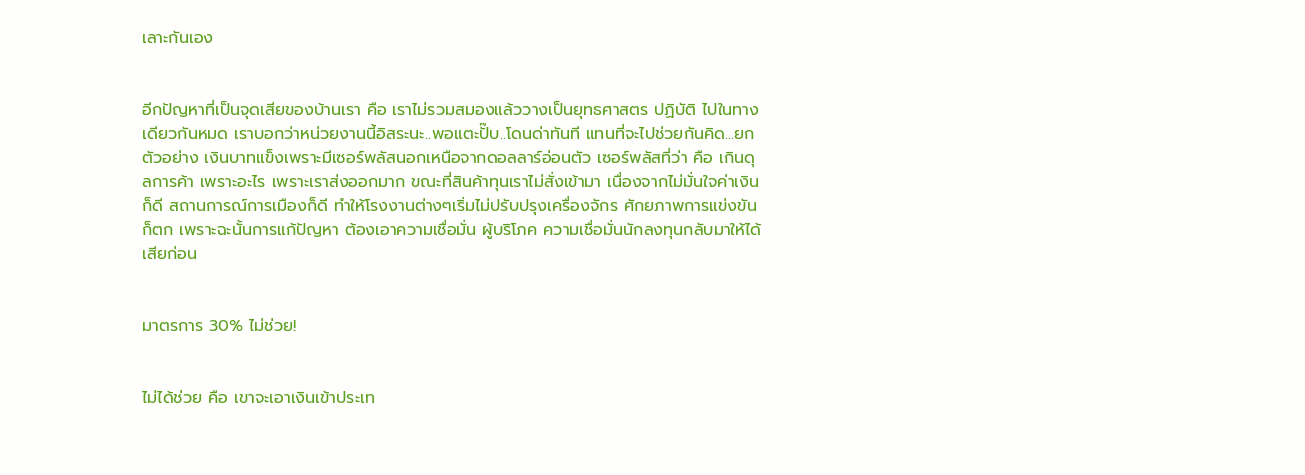เลาะกันเอง


อีกปัญหาที่เป็นจุดเสียของบ้านเรา คือ เราไม่รวมสมองแล้ววางเป็นยุทธศาสตร ปฏิบัติ ไปในทางเดียวกันหมด เราบอกว่าหน่วยงานนี้อิสระนะ..พอแตะปั๊บ..โดนด่าทันที แทนที่จะไปช่วยกันคิด...ยกตัวอย่าง เงินบาทแข็งเพราะมีเซอร์พลัสนอกเหนือจากดอลลาร์อ่อนตัว เซอร์พลัสที่ว่า คือ เกินดุลการค้า เพราะอะไร เพราะเราส่งออกมาก ขณะที่สินค้าทุนเราไม่สั่งเข้ามา เนื่องจากไม่มั่นใจค่าเงินก็ดี สถานการณ์การเมืองก็ดี ทำให้โรงงานต่างๆเริ่มไม่ปรับปรุงเครื่องจักร ศักยภาพการแข่งขันก็ตก เพราะฉะนั้นการแก้ปัญหา ต้องเอาความเชื่อมั่น ผู้บริโภค ความเชื่อมั่นนักลงทุนกลับมาให้ได้เสียก่อน


มาตรการ 30% ไม่ช่วย!


ไม่ได้ช่วย คือ เขาจะเอาเงินเข้าประเท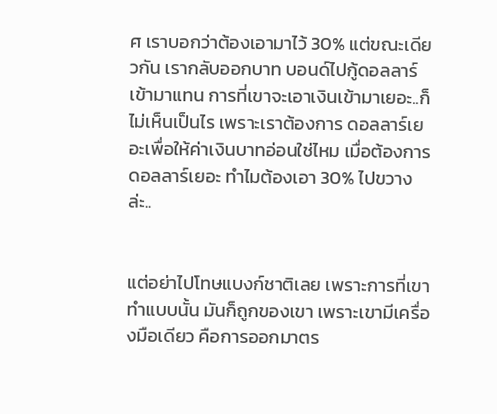ศ เราบอกว่าต้องเอามาไว้ 30% แต่ขณะเดียวกัน เรากลับออกบาท บอนด์ไปกู้ดอลลาร์เข้ามาแทน การที่เขาจะเอาเงินเข้ามาเยอะ..ก็ไม่เห็นเป็นไร เพราะเราต้องการ ดอลลาร์เยอะเพื่อให้ค่าเงินบาทอ่อนใช่ไหม เมื่อต้องการดอลลาร์เยอะ ทำไมต้องเอา 30% ไปขวางล่ะ..


แต่อย่าไปโทษแบงก์ชาติเลย เพราะการที่เขาทำแบบนั้น มันก็ถูกของเขา เพราะเขามีเครื่องมือเดียว คือการออกมาตร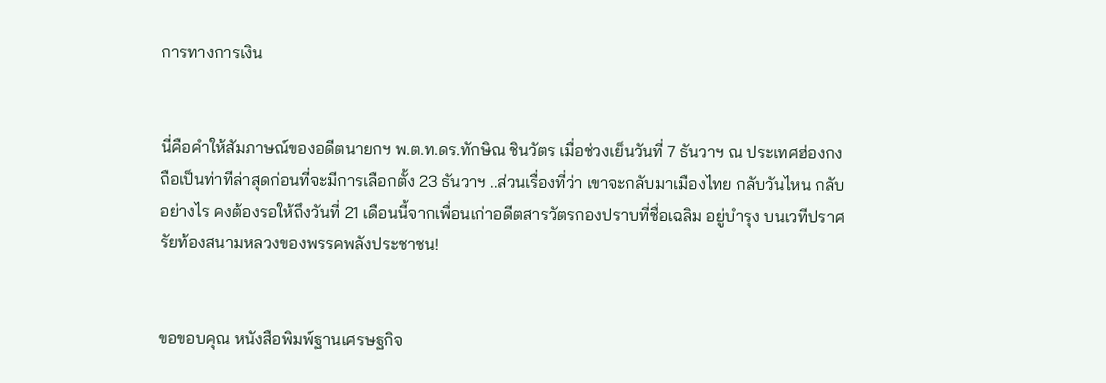การทางการเงิน


นี่คือคำให้สัมภาษณ์ของอดีตนายกฯ พ.ต.ท.ดร.ทักษิณ ชินวัตร เมื่อช่วงเย็นวันที่ 7 ธันวาฯ ณ ประเทศฮ่องกง ถือเป็นท่าทีล่าสุดก่อนที่จะมีการเลือกตั้ง 23 ธันวาฯ ..ส่วนเรื่องที่ว่า เขาจะกลับมาเมืองไทย กลับวันไหน กลับอย่างไร คงต้องรอให้ถึงวันที่ 21 เดือนนี้จากเพื่อนเก่าอดีตสารวัตรกองปราบที่ชื่อเฉลิม อยู่บำรุง บนเวทีปราศรัยท้องสนามหลวงของพรรคพลังประชาชน!


ขอขอบคุณ หนังสือพิมพ์ฐานเศรษฐกิจ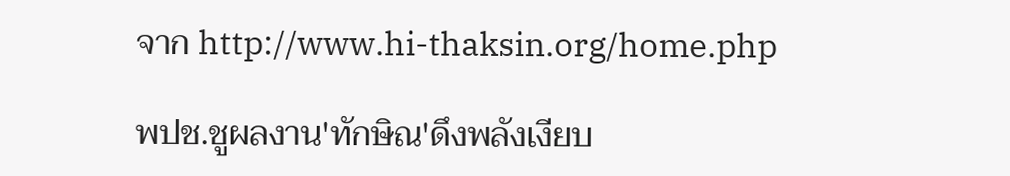จาก http://www.hi-thaksin.org/home.php

พปช.ชูผลงาน'ทักษิณ'ดึงพลังเงียบ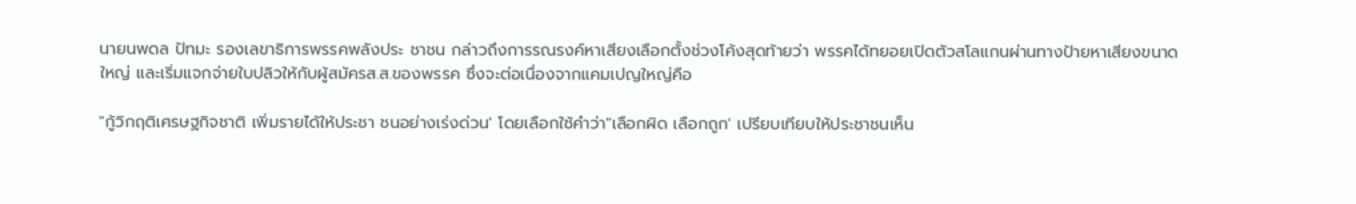นายนพดล ปัทมะ รองเลขาธิการพรรคพลังประ ชาชน กล่าวถึงการรณรงค์หาเสียงเลือกตั้งช่วงโค้งสุดท้ายว่า พรรคได้ทยอยเปิดตัวสโลแกนผ่านทางป้ายหาเสียงขนาดใหญ่ และเริ่มแจกจ่ายใบปลิวให้กับผู้สมัครส.ส.ของพรรค ซึ่งจะต่อเนื่องจากแคมเปญใหญ่คือ

"กู้วิกฤติเศรษฐกิจชาติ เพิ่มรายได้ให้ประชา ชนอย่างเร่งด่วน' โดยเลือกใช้คำว่า"เลือกผิด เลือกถูก' เปรียบเทียบให้ประชาชนเห็น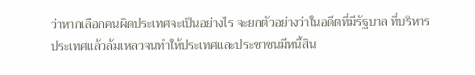ว่าหากเลือกคนผิดประเทศจะเป็นอย่างไร จะยกตัวอย่างว่าในอดีตที่มีรัฐบาล ที่บริหารประเทศแล้วล้มเหลวจนทำให้ประเทศและประชาชนมีหนี้สิน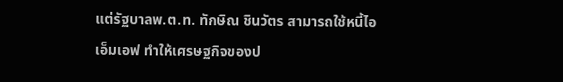แต่รัฐบาลพ.ต.ท. ทักษิณ ชินวัตร สามารถใช้หนี้ไอเอ็มเอฟ ทำให้เศรษฐกิจของป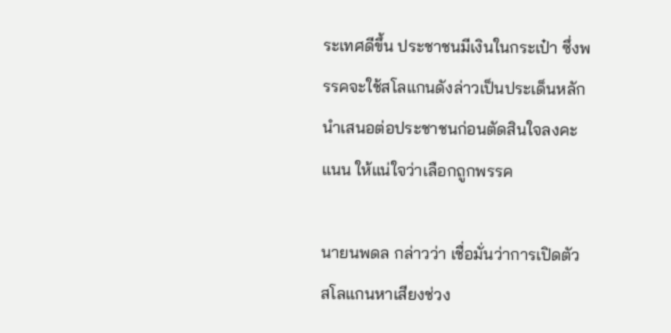ระเทศดีขึ้น ประชาชนมีเงินในกระเป๋า ซึ่งพรรคจะใช้สโลแกนดังล่าวเป็นประเด็นหลักนำเสนอต่อประชาชนก่อนตัดสินใจลงคะแนน ให้แน่ใจว่าเลือกถูกพรรค

นายนพดล กล่าวว่า เชื่อมั่นว่าการเปิดตัวสโลแกนหาเสียงช่วง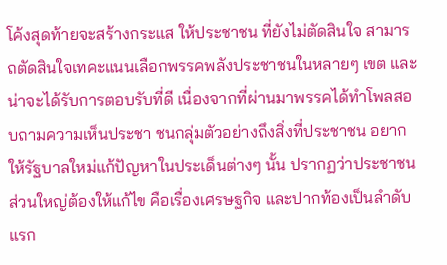โค้งสุดท้ายจะสร้างกระแส ให้ประชาชน ที่ยังไม่ตัดสินใจ สามารถตัดสินใจเทคะแนนเลือกพรรคพลังประชาชนในหลายๆ เขต และน่าจะได้รับการตอบรับที่ดี เนื่องจากที่ผ่านมาพรรคได้ทำโพลสอบถามความเห็นประชา ชนกลุ่มตัวอย่างถึงสิ่งที่ประชาชน อยากให้รัฐบาลใหม่แก้ปัญหาในประเด็นต่างๆ นั้น ปรากฏว่าประชาชนส่วนใหญ่ต้องให้แก้ไข คือเรื่องเศรษฐกิจ และปากท้องเป็นลำดับแรก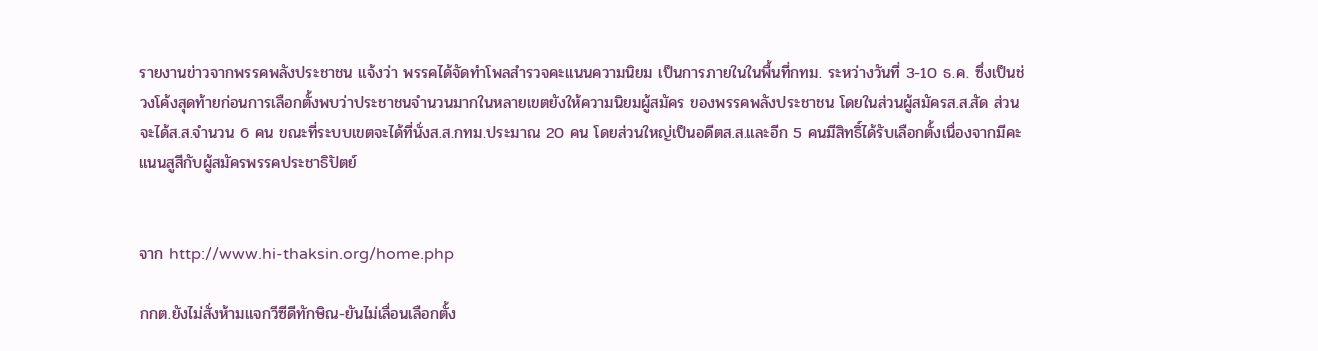รายงานข่าวจากพรรคพลังประชาชน แจ้งว่า พรรคได้จัดทำโพลสำรวจคะแนนความนิยม เป็นการภายในในพื้นที่กทม. ระหว่างวันที่ 3-10 ธ.ค. ซึ่งเป็นช่วงโค้งสุดท้ายก่อนการเลือกตั้งพบว่าประชาชนจำนวนมากในหลายเขตยังให้ความนิยมผู้สมัคร ของพรรคพลังประชาชน โดยในส่วนผู้สมัครส.ส.สัด ส่วนจะได้ส.ส.จำนวน 6 คน ขณะที่ระบบเขตจะได้ที่นั่งส.ส.กทม.ประมาณ 20 คน โดยส่วนใหญ่เป็นอดีตส.ส.และอีก 5 คนมีสิทธิ์ได้รับเลือกตั้งเนื่องจากมีคะแนนสูสีกับผู้สมัครพรรคประชาธิปัตย์


จาก http://www.hi-thaksin.org/home.php

กกต.ยังไม่สั่งห้ามแจกวีซีดีทักษิณ-ยันไม่เลื่อนเลือกตั้ง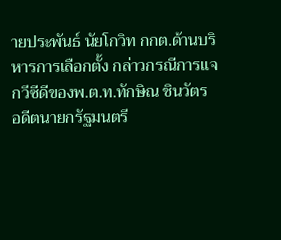ายประพันธ์ นัยโกวิท กกต.ด้านบริหารการเลือกตั้ง กล่าวกรณีการแจกวีซีดีของพ.ต.ท.ทักษิณ ชินวัตร อดีตนายกรัฐมนตรี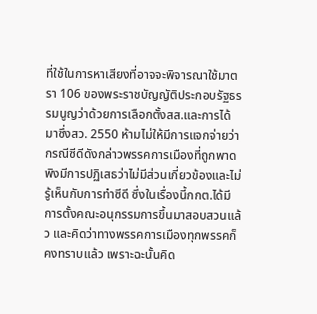ที่ใช้ในการหาเสียงที่อาจจะพิจารณาใช้มาตรา 106 ของพระราชบัญญัติประกอบรัฐธรรมนูญว่าด้วยการเลือกตั้งสส.และการได้มาซึ่งสว. 2550 ห้ามไม่ให้มีการแจกจ่ายว่า กรณีซีดีดังกล่าวพรรคการเมืองที่ถูกพาดพิงมีการปฏิเสธว่าไม่มีส่วนเกี่ยวข้องและไม่รู้เห็นกับการทำซีดี ซึ่งในเรื่องนี้กกต.ได้มีการตั้งคณะอนุกรรมการขึ้นมาสอบสวนแล้ว และคิดว่าทางพรรคการเมืองทุกพรรคก็คงทราบแล้ว เพราะฉะนั้นคิด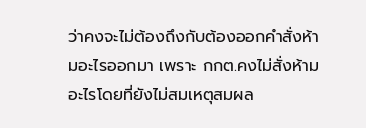ว่าคงจะไม่ต้องถึงกับต้องออกคำสั่งห้ามอะไรออกมา เพราะ กกต.คงไม่สั่งห้ามอะไรโดยที่ยังไม่สมเหตุสมผล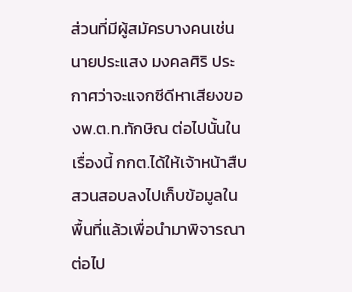ส่วนที่มีผู้สมัครบางคนเช่นนายประแสง มงคลศิริ ประกาศว่าจะแจกซีดีหาเสียงของพ.ต.ท.ทักษิณ ต่อไปนั้นในเรื่องนี้ กกต.ได้ให้เจ้าหน้าสืบสวนสอบลงไปเก็บข้อมูลในพื้นที่แล้วเพื่อนำมาพิจารณาต่อไป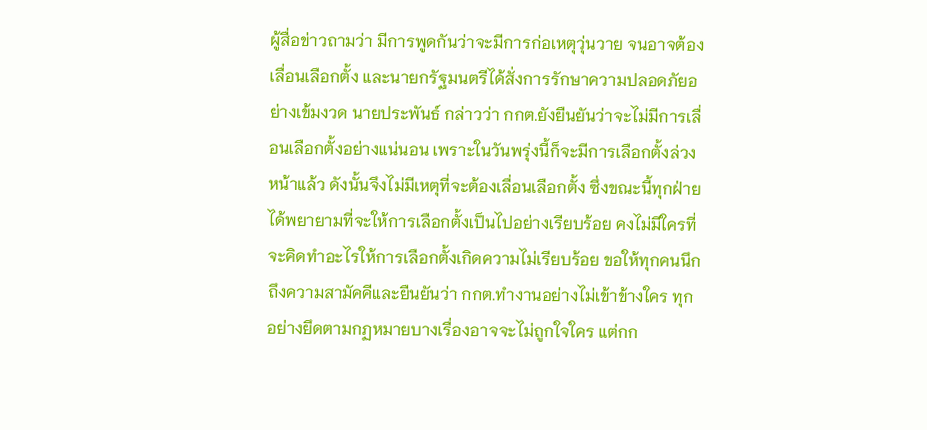ผู้สื่อข่าวถามว่า มีการพูดกันว่าจะมีการก่อเหตุวุ่นวาย จนอาจต้องเลื่อนเลือกตั้ง และนายกรัฐมนตรีได้สั่งการรักษาความปลอดภัยอย่างเข้มงวด นายประพันธ์ กล่าวว่า กกต.ยังยืนยันว่าจะไม่มีการเลื่อนเลือกตั้งอย่างแน่นอน เพราะในวันพรุ่งนี้ก็จะมีการเลือกตั้งล่วงหน้าแล้ว ดังนั้นจึงไม่มีเหตุที่จะต้องเลื่อนเลือกตั้ง ซึ่งขณะนี้ทุกฝ่ายได้พยายามที่จะให้การเลือกตั้งเป็นไปอย่างเรียบร้อย คงไม่มีใครที่จะคิดทำอะไรให้การเลือกตั้งเกิดความไม่เรียบร้อย ขอให้ทุกคนนึกถึงความสามัคคีและยืนยันว่า กกต.ทำงานอย่างไม่เข้าข้างใคร ทุกอย่างยึดตามกฏหมายบางเรื่องอาจจะไม่ถูกใจใคร แต่กก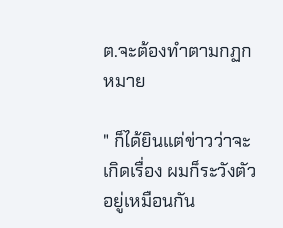ต.จะต้องทำตามกฏกหมาย

" ก็ได้ยินแต่ข่าวว่าจะเกิดเรื่อง ผมก็ระวังตัวอยู่เหมือนกัน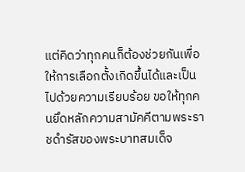แต่คิดว่าทุกคนก็ต้องช่วยกันเพื่อให้การเลือกตั้งเกิดขึ้นได้และเป็นไปด้วยความเรียบร้อย ขอให้ทุกคนยึดหลักความสามัคคีตามพระราชดำรัสของพระบาทสมเด็จ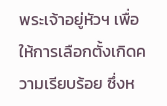พระเจ้าอยู่หัวฯ เพื่อให้การเลือกตั้งเกิดความเรียบร้อย ซึ่งห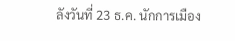ลังวันที่ 23 ธ.ค. นักการเมือง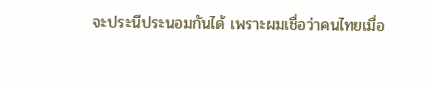จะประนีประนอมกันได้ เพราะผมเชื่อว่าคนไทยเมื่อ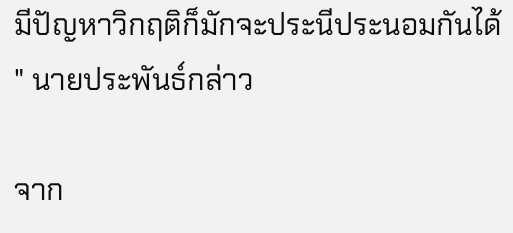มีปัญหาวิกฤติก็มักจะประนีประนอมกันได้ " นายประพันธ์กล่าว

จาก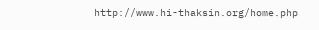http://www.hi-thaksin.org/home.php